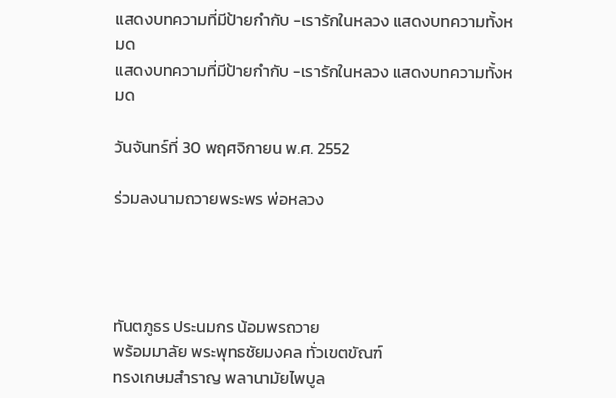แสดงบทความที่มีป้ายกำกับ -เรารักในหลวง แสดงบทความทั้งหมด
แสดงบทความที่มีป้ายกำกับ -เรารักในหลวง แสดงบทความทั้งหมด

วันจันทร์ที่ 30 พฤศจิกายน พ.ศ. 2552

ร่วมลงนามถวายพระพร พ่อหลวง




ทันตภูธร ประนมกร น้อมพรถวาย
พร้อมมาลัย พระพุทธชัยมงคล ทั่วเขตขัณฑ์
ทรงเกษมสำราญ พลานามัยไพบูล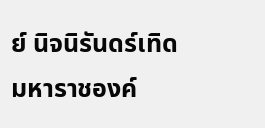ย์ นิจนิรันดร์เทิด
มหาราชองค์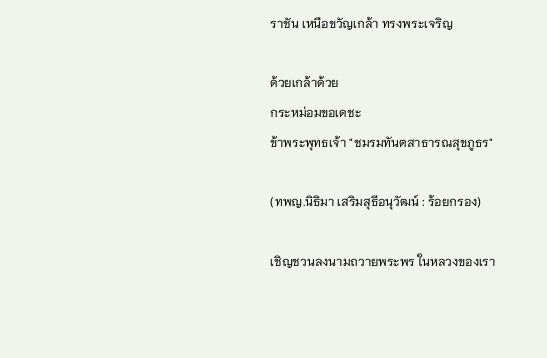ราชัน เหนือขวัญเกล้า ทรงพระเจริญ

ด้วยเกล้าด้วย
กระหม่อมขอเดชะ
ข้าพระพุทธเจ้า "ชมรมทันตสาธารณสุขภูธร"

(ทพญ.นิธิมา เสริมสุธีอนุวัฒน์ : ร้อยกรอง)

เชิญชวนลงนามถวายพระพร ในหลวงของเรา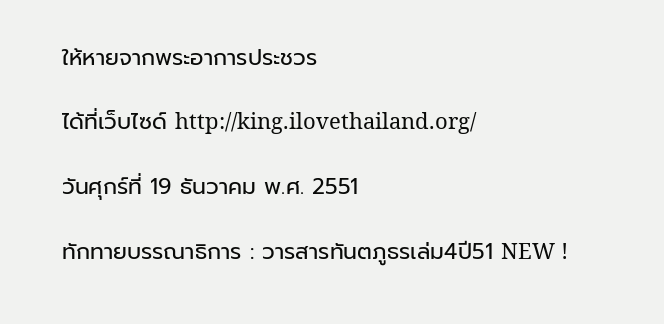ให้หายจากพระอาการประชวร

ได้ที่เว็บไซด์ http://king.ilovethailand.org/

วันศุกร์ที่ 19 ธันวาคม พ.ศ. 2551

ทักทายบรรณาธิการ : วารสารทันตภูธรเล่ม4ปี51 NEW !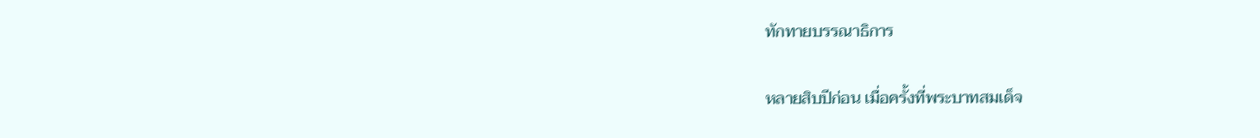ทักทายบรรณาธิการ

หลายสิบปีก่อน เมื่อครั้งที่พระบาทสมเด็จ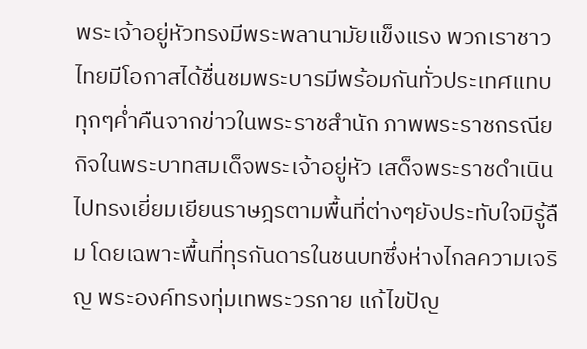พระเจ้าอยู่หัวทรงมีพระพลานามัยแข็งแรง พวกเราชาวไทยมีโอกาสได้ชื่นชมพระบารมีพร้อมกันทั่วประเทศแทบทุกๆค่ำคืนจากข่าวในพระราชสำนัก ภาพพระราชกรณียกิจในพระบาทสมเด็จพระเจ้าอยู่หัว เสด็จพระราชดำเนินไปทรงเยี่ยมเยียนราษฎรตามพื้นที่ต่างๆยังประทับใจมิรู้ลืม โดยเฉพาะพื้นที่ทุรกันดารในชนบทซึ่งห่างไกลความเจริญ พระองค์ทรงทุ่มเทพระวรกาย แก้ไขปัญ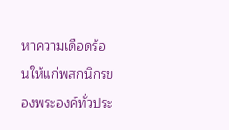หาความเดือดร้อนให้แก่พสกนิกรของพระองค์ทั่วประ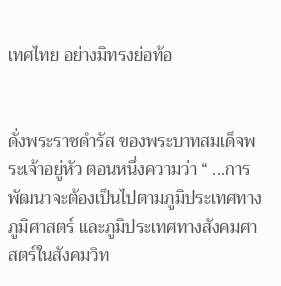เทศไทย อย่างมิทรงย่อท้อ


ดั่งพระราชดำรัส ของพระบาทสมเด็จพระเจ้าอยู่หัว ตอนหนึ่งความว่า “ ...การพัฒนาจะต้องเป็นไปตามภูมิประเทศทางภูมิศาสตร์ และภูมิประเทศทางสังคมศาสตร์ในสังคมวิท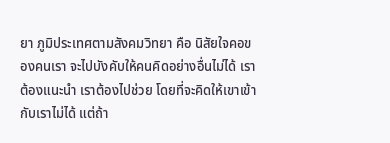ยา ภูมิประเทศตามสังคมวิทยา คือ นิสัยใจคอของคนเรา จะไปบังคับให้คนคิดอย่างอื่นไม่ได้ เราต้องแนะนำ เราต้องไปช่วย โดยที่จะคิดให้เขาเข้ากับเราไม่ได้ แต่ถ้า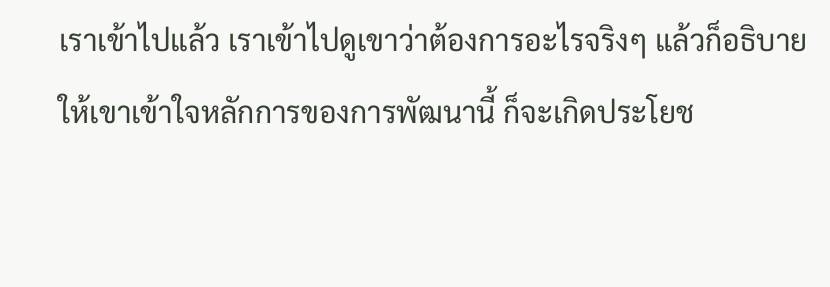เราเข้าไปแล้ว เราเข้าไปดูเขาว่าต้องการอะไรจริงๆ แล้วก็อธิบายให้เขาเข้าใจหลักการของการพัฒนานี้ ก็จะเกิดประโยช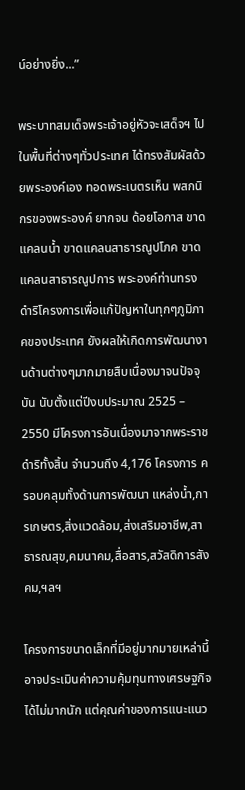น์อย่างยิ่ง...”

พระบาทสมเด็จพระเจ้าอยู่หัวจะเสด็จฯ ไปในพื้นที่ต่างๆทั่วประเทศ ได้ทรงสัมผัสด้วยพระองค์เอง ทอดพระเนตรเห็น พสกนิกรของพระองค์ ยากจน ด้อยโอกาส ขาดแคลนน้ำ ขาดแคลนสาธารณูปโภค ขาดแคลนสาธารณูปการ พระองค์ท่านทรงดำริโครงการเพื่อแก้ปัญหาในทุกๆภูมิภาคของประเทศ ยังผลให้เกิดการพัฒนางานด้านต่างๆมากมายสืบเนื่องมาจนปัจจุบัน นับตั้งแต่ปีงบประมาณ 2525 – 2550 มีโครงการอันเนื่องมาจากพระราชดำริทั้งสิ้น จำนวนถึง 4,176 โครงการ ครอบคลุมทั้งด้านการพัฒนา แหล่งน้ำ,การเกษตร,สิ่งแวดล้อม,ส่งเสริมอาชีพ,สาธารณสุข,คมนาคม,สื่อสาร,สวัสดิการสังคม,ฯลฯ

โครงการขนาดเล็กที่มีอยู่มากมายเหล่านี้ อาจประเมินค่าความคุ้มทุนทางเศรษฐกิจได้ไม่มากนัก แต่คุณค่าของการแนะแนว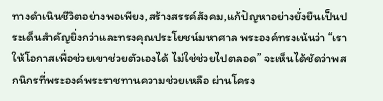ทางดำเนินชีวิตอย่างพอเพียง,สร้างสรรค์สังคม,แก้ปัญหาอย่างยั่งยืนเป็นประเด็นสำคัญยิ่งกว่าและทรงคุณประโยชน์มหาศาล พระองค์ทรงเน้นว่า “เราให้โอกาสเพื่อช่วยเขาช่วยตัวเองได้ ไม่ใช่ช่วยไปตลอด” จะเห็นได้ชัดว่าพสกนิกรที่พระองค์พระราชทานความช่วยเหลือ ผ่านโครง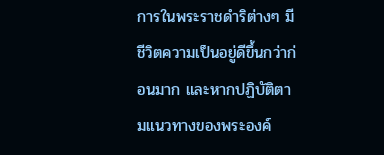การในพระราชดำริต่างๆ มีชีวิตความเป็นอยู่ดีขึ้นกว่าก่อนมาก และหากปฏิบัติตามแนวทางของพระองค์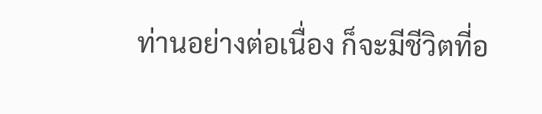ท่านอย่างต่อเนื่อง ก็จะมีชีวิตที่อ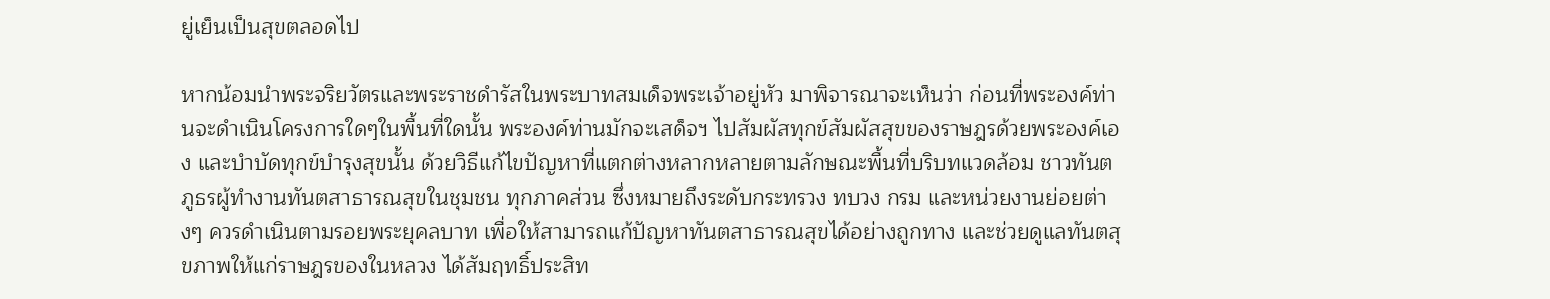ยู่เย็นเป็นสุขตลอดไป

หากน้อมนำพระจริยวัตรและพระราชดำรัสในพระบาทสมเด็จพระเจ้าอยู่หัว มาพิจารณาจะเห็นว่า ก่อนที่พระองค์ท่านจะดำเนินโครงการใดๆในพื้นที่ใดนั้น พระองค์ท่านมักจะเสด็จฯ ไปสัมผัสทุกข์สัมผัสสุขของราษฎรด้วยพระองค์เอง และบำบัดทุกข์บำรุงสุขนั้น ด้วยวิธีแก้ไขปัญหาที่แตกต่างหลากหลายตามลักษณะพื้นที่บริบทแวดล้อม ชาวทันตภูธรผู้ทำงานทันตสาธารณสุขในชุมชน ทุกภาคส่วน ซึ่งหมายถึงระดับกระทรวง ทบวง กรม และหน่วยงานย่อยต่างๆ ควรดำเนินตามรอยพระยุคลบาท เพื่อให้สามารถแก้ปัญหาทันตสาธารณสุขได้อย่างถูกทาง และช่วยดูแลทันตสุขภาพให้แก่ราษฎรของในหลวง ได้สัมฤทธิ์ประสิท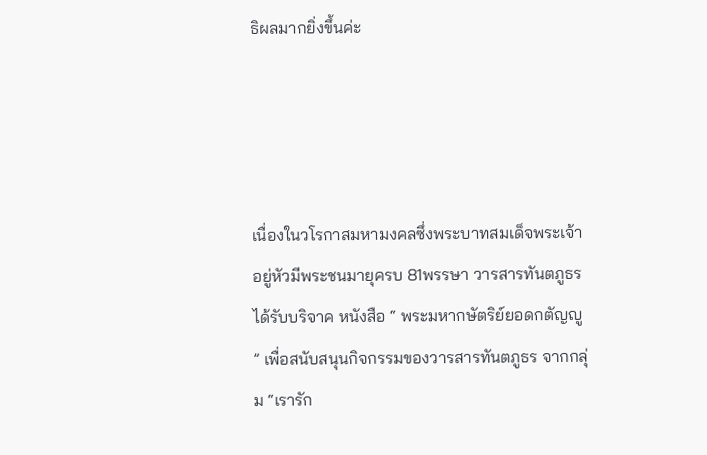ธิผลมากยิ่งขึ้นค่ะ




เนื่องในวโรกาสมหามงคลซึ่งพระบาทสมเด็จพระเจ้าอยู่หัวมีพระชนมายุครบ 81พรรษา วารสารทันตภูธร ได้รับบริจาค หนังสือ “ พระมหากษัตริย์ยอดกตัญญู ” เพื่อสนับสนุนกิจกรรมของวารสารทันตภูธร จากกลุ่ม “เรารัก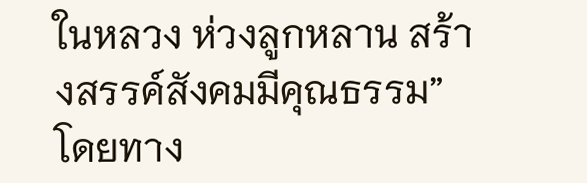ในหลวง ห่วงลูกหลาน สร้างสรรค์สังคมมีคุณธรรม” โดยทาง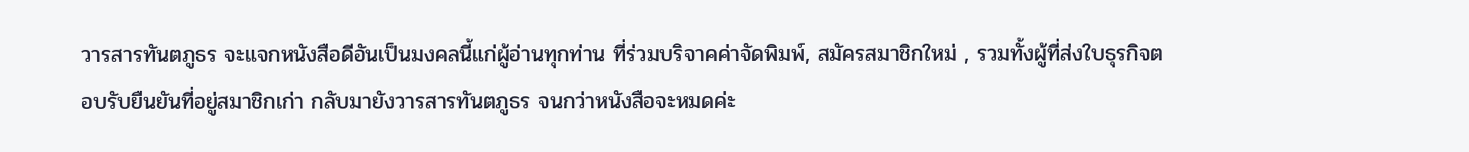วารสารทันตภูธร จะแจกหนังสือดีอันเป็นมงคลนี้แก่ผู้อ่านทุกท่าน ที่ร่วมบริจาคค่าจัดพิมพ์, สมัครสมาชิกใหม่ , รวมทั้งผู้ที่ส่งใบธุรกิจตอบรับยืนยันที่อยู่สมาชิกเก่า กลับมายังวารสารทันตภูธร จนกว่าหนังสือจะหมดค่ะ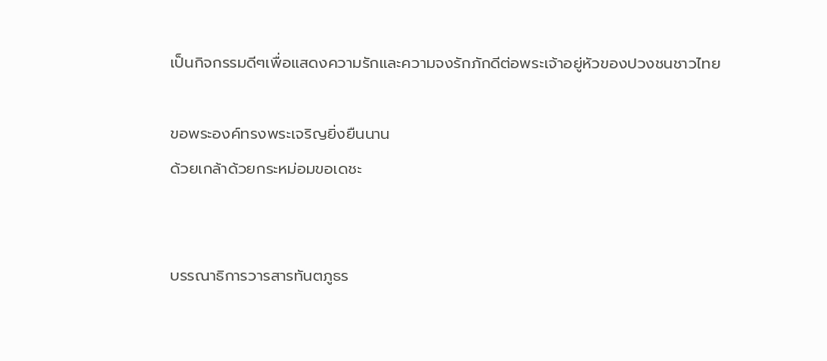เป็นกิจกรรมดีๆเพื่อแสดงความรักและความจงรักภักดีต่อพระเจ้าอยู่หัวของปวงชนชาวไทย

ขอพระองค์ทรงพระเจริญยิ่งยืนนาน
ด้วยเกล้าด้วยกระหม่อมขอเดชะ


บรรณาธิการวารสารทันตภูธร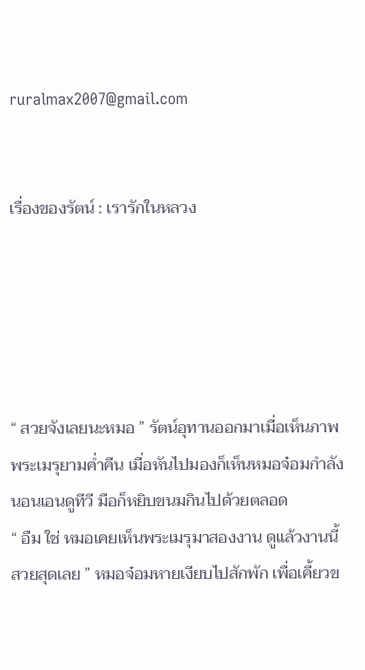ruralmax2007@gmail.com


เรื่องของรัตน์ : เรารักในหลวง





“ สวยจังเลยนะหมอ ” รัตน์อุทานออกมาเมื่อเห็นภาพพระเมรุยามค่ำคืน เมื่อหันไปมองก็เห็นหมอจ๋อมกำลังนอนเอนดูทีวี มือก็หยิบขนมกินไปด้วยตลอด
“ อืม ใช่ หมอเคยเห็นพระเมรุมาสองงาน ดูแล้วงานนี้สวยสุดเลย ” หมอจ๋อมหายเงียบไปสักพัก เพื่อเคี้ยวข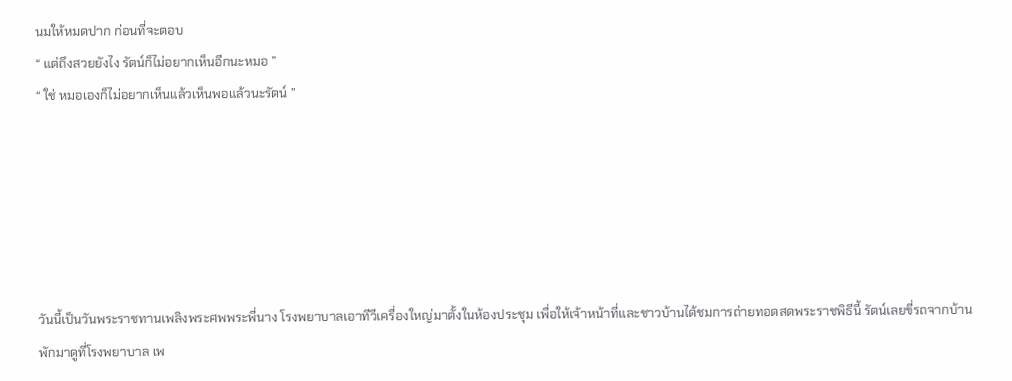นมให้หมดปาก ก่อนที่จะตอบ
“ แต่ถึงสวยยังไง รัตน์ก็ไม่อยากเห็นอีกนะหมอ ”
“ ใช่ หมอเองก็ไม่อยากเห็นแล้วเห็นพอแล้วนะรัตน์ ”






วันนี้เป็นวันพระราชทานเพลิงพระศพพระพี่นาง โรงพยาบาลเอาทีวีเครื่องใหญ่มาตั้งในห้องประชุม เพื่อให้เจ้าหน้าที่และชาวบ้านได้ชมการถ่ายทอดสดพระราชพิธีนี้ รัตน์เลยขี่รถจากบ้านพักมาดูที่โรงพยาบาล เพ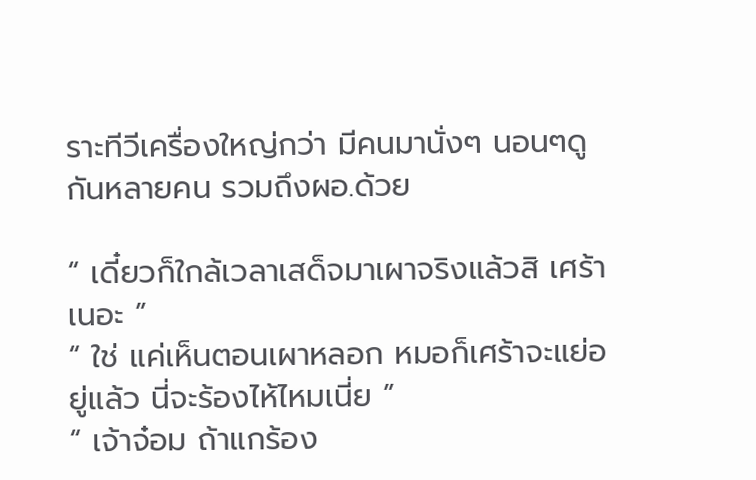ราะทีวีเครื่องใหญ่กว่า มีคนมานั่งๆ นอนๆดูกันหลายคน รวมถึงผอ.ด้วย

“ เดี๋ยวก็ใกล้เวลาเสด็จมาเผาจริงแล้วสิ เศร้าเนอะ ”
“ ใช่ แค่เห็นตอนเผาหลอก หมอก็เศร้าจะแย่อยู่แล้ว นี่จะร้องไห้ไหมเนี่ย ”
“ เจ้าจ๋อม ถ้าแกร้อง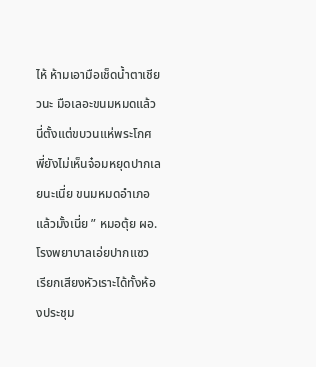ไห้ ห้ามเอามือเช็ดน้ำตาเชียวนะ มือเลอะขนมหมดแล้ว นี่ตั้งแต่ขบวนแห่พระโกศ พี่ยังไม่เห็นจ๋อมหยุดปากเลยนะเนี่ย ขนมหมดอำเภอแล้วมั้งเนี่ย ” หมอตุ้ย ผอ.โรงพยาบาลเอ่ยปากแซว เรียกเสียงหัวเราะได้ทั้งห้องประชุม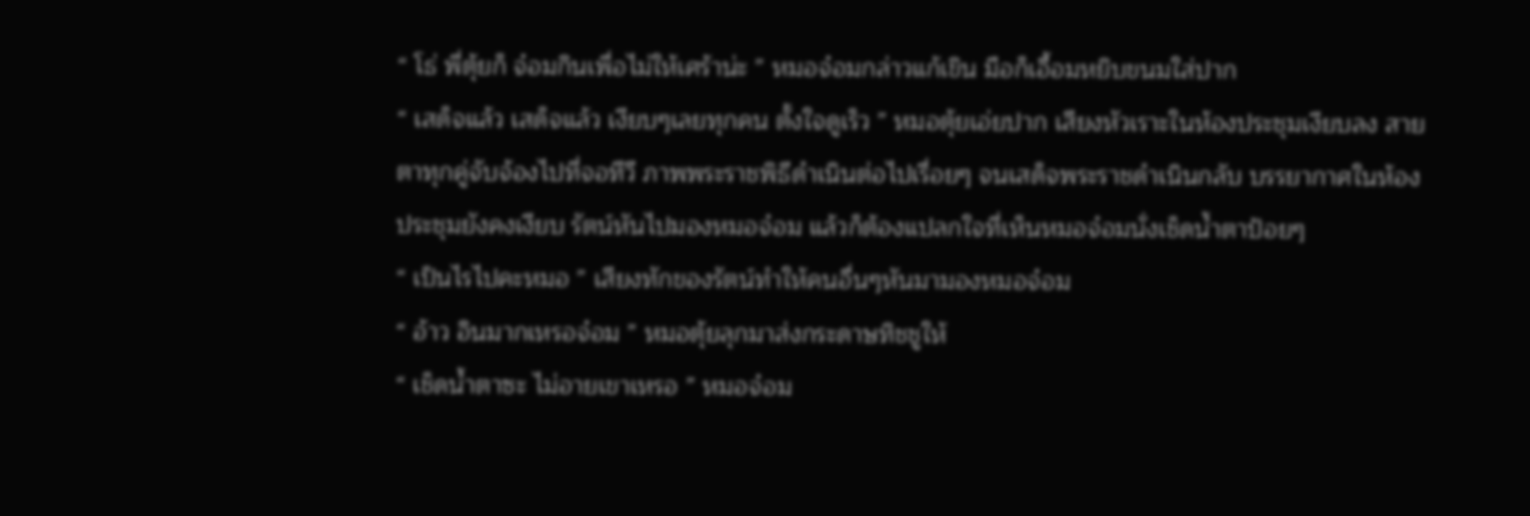“ โธ่ พี่ตุ้ยก็ จ๋อมกินเพื่อไม่ให้เศร้าน่ะ ” หมอจ๋อมกล่าวแก้เขิน มือก็เอื้อมหยิบขนมใส่ปาก
“ เสด็จแล้ว เสด็จแล้ว เงียบๆเลยทุกคน ตั้งใจดูเร็ว ” หมอตุ้ยเอ่ยปาก เสียงหัวเราะในห้องประชุมเงียบลง สายตาทุกคู่จับจ้องไปที่จอทีวี ภาพพระราชพิธีดำเนินต่อไปเรื่อยๆ จนเสด็จพระราชดำเนินกลับ บรรยากาศในห้องประชุมยังคงเงียบ รัตน์หันไปมองหมอจ๋อม แล้วก็ต้องแปลกใจที่เห็นหมอจ๋อมนั่งเช็ดน้ำตาป้อยๆ
“ เป็นไรไปคะหมอ ” เสียงทักของรัตน์ทำให้คนอื่นๆหันมามองหมอจ๋อม
“ อ้าว อินมากเหรอจ๋อม ” หมอตุ้ยลุกมาส่งกระดาษทิชชูให้
“ เช็ดน้ำตาซะ ไม่อายเขาเหรอ ” หมอจ๋อม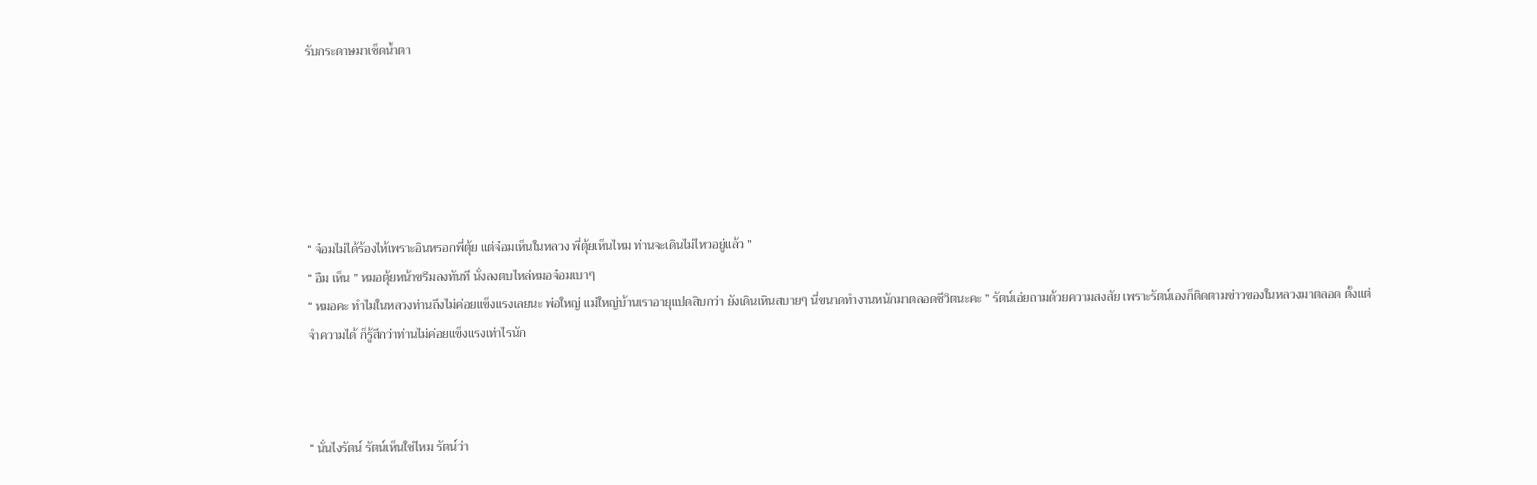รับกระดาษมาเช็ดน้ำตา






“ จ๋อมไม่ได้ร้องไห้เพราะอินหรอกพี่ตุ้ย แต่จ๋อมเห็นในหลวง พี่ตุ้ยเห็นไหม ท่านจะเดินไม่ไหวอยู่แล้ว ”
“ อืม เห็น ” หมอตุ้ยหน้าขรึมลงทันที นั่งลงตบไหล่หมอจ๋อมเบาๆ
“ หมอคะ ทำไมในหลวงท่านถึงไม่ค่อยแข็งแรงเลยนะ พ่อใหญ่ แม่ใหญ่บ้านเราอายุแปดสิบกว่า ยังเดินเหินสบายๆ นี่ขนาดทำงานหนักมาตลอดชีวิตนะคะ ” รัตน์เอ่ยถามด้วยความสงสัย เพราะรัตน์เองก็ติดตามข่าวของในหลวงมาตลอด ตั้งแต่จำความได้ ก็รู้สึกว่าท่านไม่ค่อยแข็งแรงเท่าไรนัก



“ นั่นไงรัตน์ รัตน์เห็นใช่ไหม รัตน์ว่า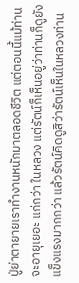ปู่ย่าตายายเราทำงานหนักมาตลอดชีวิต แต่ตอนนี้แม้ท่านจะอายุเยอะ แก่กว่า ในหลวง แต่รัตน์ก็เห็นอยู่ว่าท่านก็ดูยังแข็งแรงมากกว่า แล้วรัตน์คิดดูสิว่ารัตน์เห็นในหลวงท่าน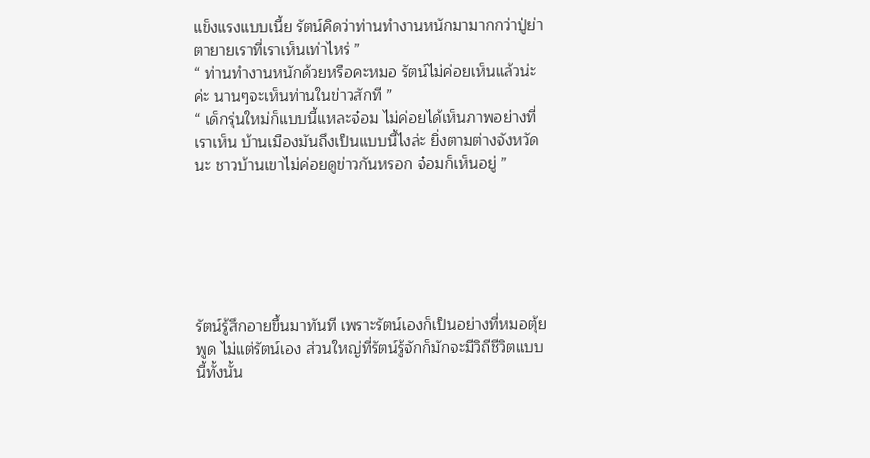แข็งแรงแบบเนี้ย รัตน์คิดว่าท่านทำงานหนักมามากกว่าปู่ย่าตายายเราที่เราเห็นเท่าไหร่ ”
“ ท่านทำงานหนักด้วยหรือคะหมอ รัตน์ไม่ค่อยเห็นแล้วน่ะค่ะ นานๆจะเห็นท่านในข่าวสักที ”
“ เด็กรุ่นใหม่ก็แบบนี้แหละจ๋อม ไม่ค่อยได้เห็นภาพอย่างที่เราเห็น บ้านเมืองมันถึงเป็นแบบนี้ไงล่ะ ยิ่งตามต่างจังหวัดนะ ชาวบ้านเขาไม่ค่อยดูข่าวกันหรอก จ๋อมก็เห็นอยู่ ”






รัตน์รู้สึกอายขึ้นมาทันที เพราะรัตน์เองก็เป็นอย่างที่หมอตุ้ยพูด ไม่แต่รัตน์เอง ส่วนใหญ่ที่รัตน์รู้จักก็มักจะมีวิถีชีวิตแบบนี้ทั้งนั้น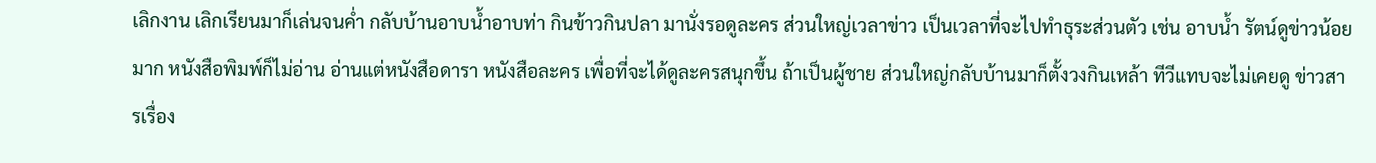เลิกงาน เลิกเรียนมาก็เล่นจนค่ำ กลับบ้านอาบน้ำอาบท่า กินข้าวกินปลา มานั่งรอดูละคร ส่วนใหญ่เวลาข่าว เป็นเวลาที่จะไปทำธุระส่วนตัว เช่น อาบน้ำ รัตน์ดูข่าวน้อยมาก หนังสือพิมพ์ก็ไม่อ่าน อ่านแต่หนังสือดารา หนังสือละคร เพื่อที่จะได้ดูละครสนุกขึ้น ถ้าเป็นผู้ชาย ส่วนใหญ่กลับบ้านมาก็ตั้งวงกินเหล้า ทีวีแทบจะไม่เคยดู ข่าวสารเรื่อง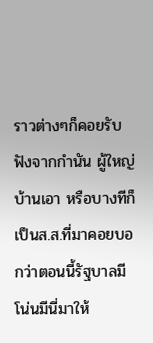ราวต่างๆก็คอยรับฟังจากกำนัน ผู้ใหญ่บ้านเอา หรือบางทีก็เป็นส.ส.ที่มาคอยบอกว่าตอนนี้รัฐบาลมีโน่นมีนี่มาให้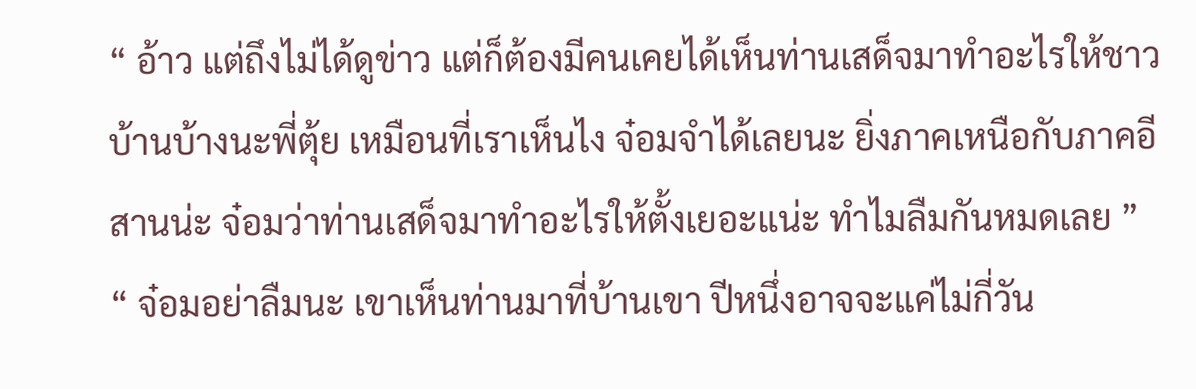“ อ้าว แต่ถึงไม่ได้ดูข่าว แต่ก็ต้องมีคนเคยได้เห็นท่านเสด็จมาทำอะไรให้ชาวบ้านบ้างนะพี่ตุ้ย เหมือนที่เราเห็นไง จ๋อมจำได้เลยนะ ยิ่งภาคเหนือกับภาคอีสานน่ะ จ๋อมว่าท่านเสด็จมาทำอะไรให้ตั้งเยอะแน่ะ ทำไมลืมกันหมดเลย ”
“ จ๋อมอย่าลืมนะ เขาเห็นท่านมาที่บ้านเขา ปีหนึ่งอาจจะแค่ไม่กี่วัน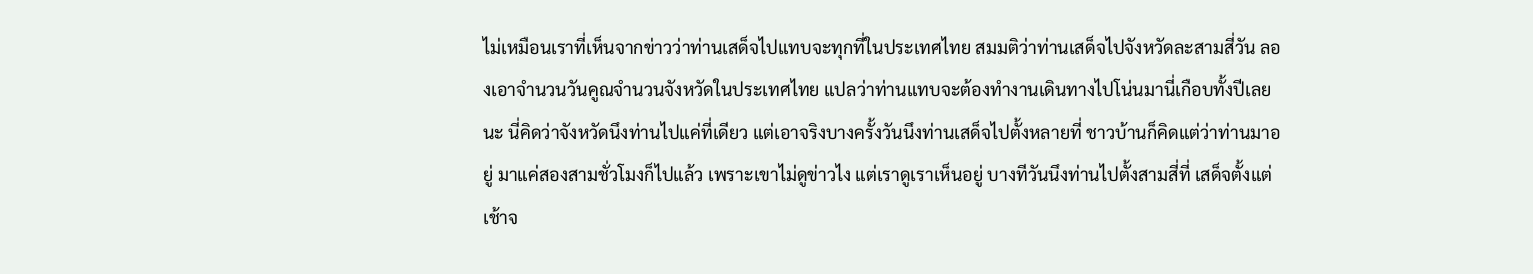ไม่เหมือนเราที่เห็นจากข่าวว่าท่านเสด็จไปแทบจะทุกที่ในประเทศไทย สมมติว่าท่านเสด็จไปจังหวัดละสามสี่วัน ลองเอาจำนวนวันคูณจำนวนจังหวัดในประเทศไทย แปลว่าท่านแทบจะต้องทำงานเดินทางไปโน่นมานี่เกือบทั้งปีเลยนะ นี่คิดว่าจังหวัดนึงท่านไปแค่ที่เดียว แต่เอาจริงบางครั้งวันนึงท่านเสด็จไปตั้งหลายที่ ชาวบ้านก็คิดแต่ว่าท่านมาอยู่ มาแค่สองสามชั่วโมงก็ไปแล้ว เพราะเขาไม่ดูข่าวไง แต่เราดูเราเห็นอยู่ บางทีวันนึงท่านไปตั้งสามสี่ที่ เสด็จตั้งแต่เช้าจ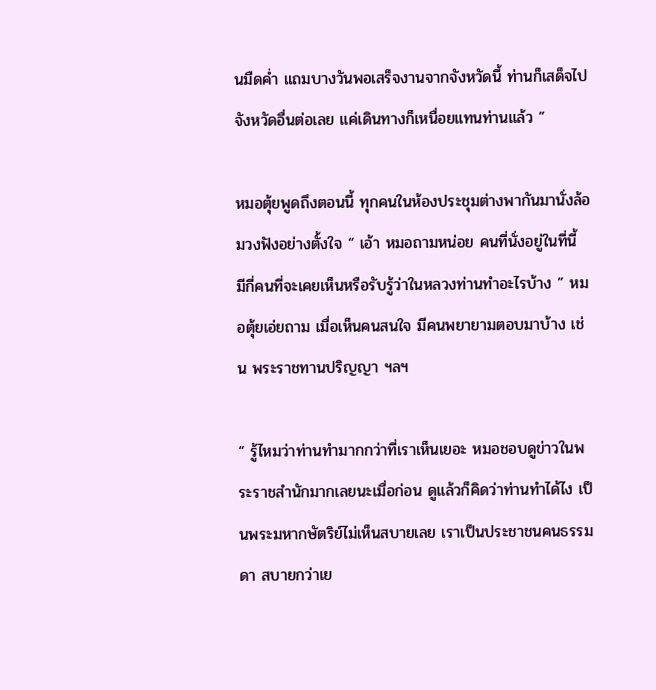นมืดค่ำ แถมบางวันพอเสร็จงานจากจังหวัดนี้ ท่านก็เสด็จไปจังหวัดอื่นต่อเลย แค่เดินทางก็เหนื่อยแทนท่านแล้ว ”

หมอตุ้ยพูดถึงตอนนี้ ทุกคนในห้องประชุมต่างพากันมานั่งล้อมวงฟังอย่างตั้งใจ “ เอ้า หมอถามหน่อย คนที่นั่งอยู่ในที่นี้ มีกี่คนที่จะเคยเห็นหรือรับรู้ว่าในหลวงท่านทำอะไรบ้าง ” หมอตุ้ยเอ่ยถาม เมื่อเห็นคนสนใจ มีคนพยายามตอบมาบ้าง เช่น พระราชทานปริญญา ฯลฯ

“ รู้ไหมว่าท่านทำมากกว่าที่เราเห็นเยอะ หมอชอบดูข่าวในพระราชสำนักมากเลยนะเมื่อก่อน ดูแล้วก็คิดว่าท่านทำได้ไง เป็นพระมหากษัตริย์ไม่เห็นสบายเลย เราเป็นประชาชนคนธรรมดา สบายกว่าเย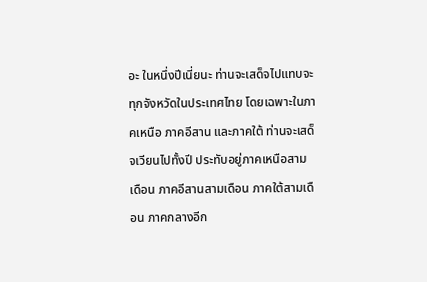อะ ในหนึ่งปีเนี่ยนะ ท่านจะเสด็จไปแทบจะทุกจังหวัดในประเทศไทย โดยเฉพาะในภาคเหนือ ภาคอีสาน และภาคใต้ ท่านจะเสด็จเวียนไปทั้งปี ประทับอยู่ภาคเหนือสามเดือน ภาคอีสานสามเดือน ภาคใต้สามเดือน ภาคกลางอีก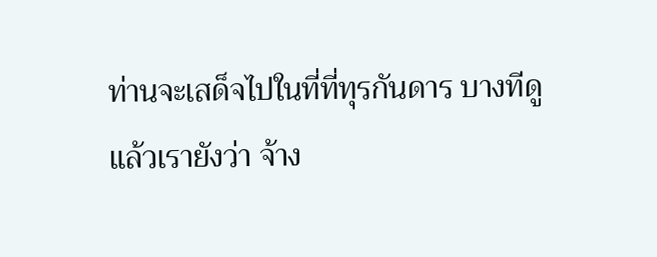ท่านจะเสด็จไปในที่ที่ทุรกันดาร บางทีดูแล้วเรายังว่า จ้าง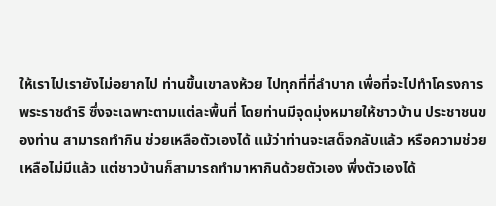ให้เราไปเรายังไม่อยากไป ท่านขึ้นเขาลงห้วย ไปทุกที่ที่ลำบาก เพื่อที่จะไปทำโครงการพระราชดำริ ซึ่งจะเฉพาะตามแต่ละพื้นที่ โดยท่านมีจุดมุ่งหมายให้ชาวบ้าน ประชาชนของท่าน สามารถทำกิน ช่วยเหลือตัวเองได้ แม้ว่าท่านจะเสด็จกลับแล้ว หรือความช่วยเหลือไม่มีแล้ว แต่ชาวบ้านก็สามารถทำมาหากินด้วยตัวเอง พึ่งตัวเองได้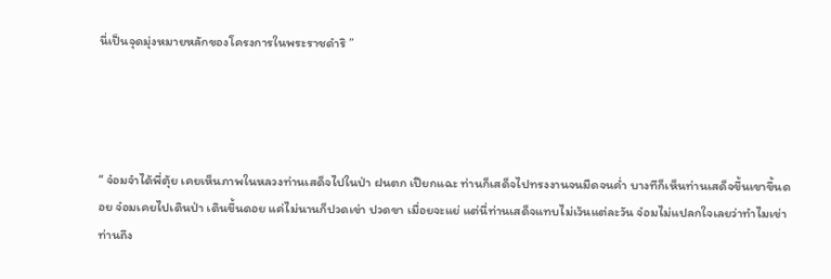นี่เป็นจุดมุ่งหมายหลักของโครงการในพระราชดำริ ”




“ จ๋อมจำได้พี่ตุ้ย เคยเห็นภาพในหลวงท่านเสด็จไปในป่า ฝนตก เปียกแฉะ ท่านก็เสด็จไปทรงงานจนมืดจนค่ำ บางทีก็เห็นท่านเสด็จขึ้นเขาขึ้นดอย จ๋อมเคยไปเดินป่า เดินขึ้นดอย แค่ไม่นานก็ปวดเข่า ปวดขา เมื่อยจะแย่ แต่นี่ท่านเสด็จแทบไม่เว้นแต่ละวัน จ๋อมไม่แปลกใจเลยว่าทำไมเข่าท่านถึง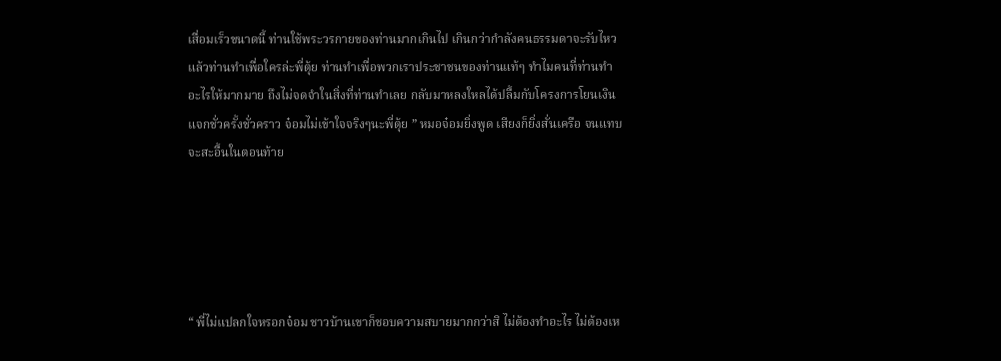เสื่อมเร็วขนาดนี้ ท่านใช้พระวรกายของท่านมากเกินไป เกินกว่ากำลังคนธรรมดาจะรับไหว แล้วท่านทำเพื่อใครล่ะพี่ตุ้ย ท่านทำเพื่อพวกเราประชาชนของท่านแท้ๆ ทำไมคนที่ท่านทำอะไรให้มากมาย ถึงไม่จดจำในสิ่งที่ท่านทำเลย กลับมาหลงใหลได้ปลื้มกับโครงการโยนเงินแจกชั่วครั้งชั่วคราว จ๋อมไม่เข้าใจจริงๆนะพี่ตุ้ย ” หมอจ๋อมยิ่งพูด เสียงก็ยิ่งสั่นเครือ จนแทบจะสะอื้นในตอนท้าย





“ พี่ไม่แปลกใจหรอกจ๋อม ชาวบ้านเขาก็ชอบความสบายมากกว่าสิ ไม่ต้องทำอะไร ไม่ต้องเห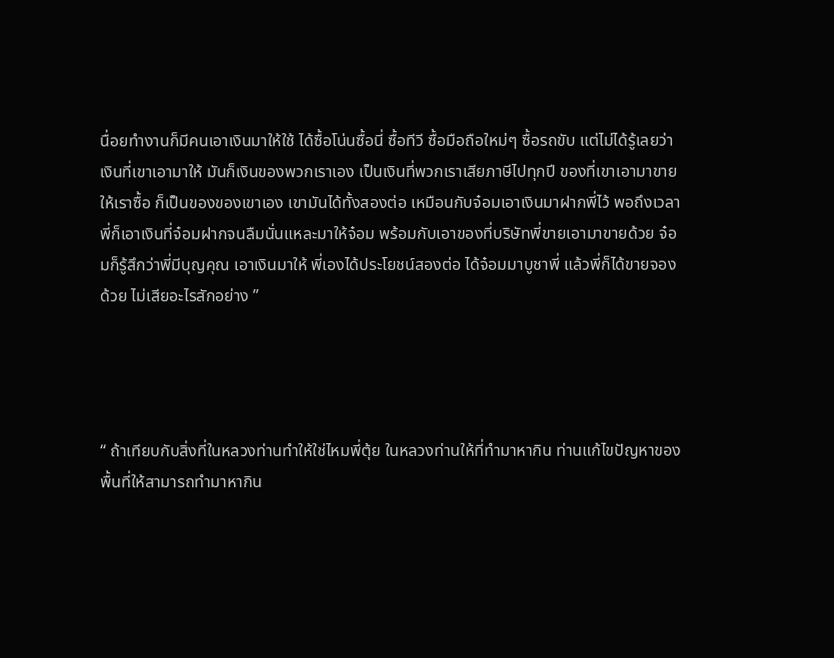นื่อยทำงานก็มีคนเอาเงินมาให้ใช้ ได้ซื้อโน่นซื้อนี่ ซื้อทีวี ซื้อมือถือใหม่ๆ ซื้อรถขับ แต่ไม่ได้รู้เลยว่าเงินที่เขาเอามาให้ มันก็เงินของพวกเราเอง เป็นเงินที่พวกเราเสียภาษีไปทุกปี ของที่เขาเอามาขายให้เราซื้อ ก็เป็นของของเขาเอง เขามันได้ทั้งสองต่อ เหมือนกับจ๋อมเอาเงินมาฝากพี่ไว้ พอถึงเวลา พี่ก็เอาเงินที่จ๋อมฝากจนลืมนั่นแหละมาให้จ๋อม พร้อมกับเอาของที่บริษัทพี่ขายเอามาขายด้วย จ๋อมก็รู้สึกว่าพี่มีบุญคุณ เอาเงินมาให้ พี่เองได้ประโยชน์สองต่อ ได้จ๋อมมาบูชาพี่ แล้วพี่ก็ได้ขายจองด้วย ไม่เสียอะไรสักอย่าง ”




“ ถ้าเทียบกับสิ่งที่ในหลวงท่านทำให้ใช่ไหมพี่ตุ้ย ในหลวงท่านให้ที่ทำมาหากิน ท่านแก้ไขปัญหาของพื้นที่ให้สามารถทำมาหากิน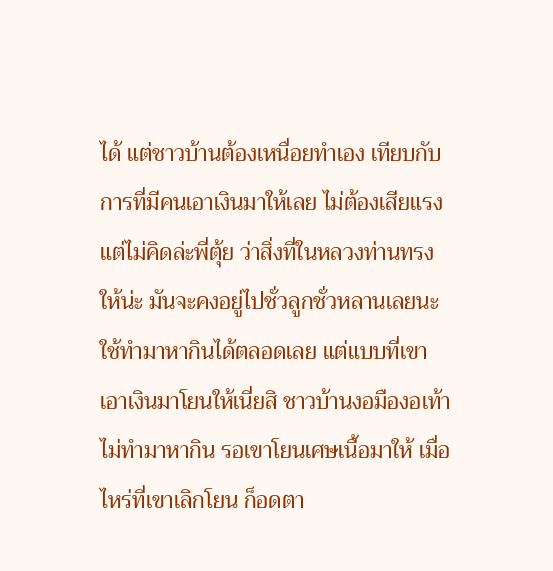ได้ แต่ชาวบ้านต้องเหนื่อยทำเอง เทียบกับการที่มีคนเอาเงินมาให้เลย ไม่ต้องเสียแรง แต่ไม่คิดล่ะพี่ตุ้ย ว่าสิ่งที่ในหลวงท่านทรงให้น่ะ มันจะคงอยู่ไปชั่วลูกชั่วหลานเลยนะ ใช้ทำมาหากินได้ตลอดเลย แต่แบบที่เขาเอาเงินมาโยนให้เนี่ยสิ ชาวบ้านงอมืองอเท้าไม่ทำมาหากิน รอเขาโยนเศษเนื้อมาให้ เมื่อไหร่ที่เขาเลิกโยน ก็อดตา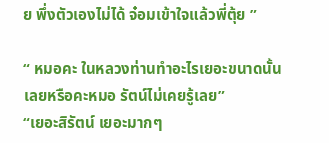ย พึ่งตัวเองไม่ได้ จ๋อมเข้าใจแล้วพี่ตุ้ย ”

“ หมอคะ ในหลวงท่านทำอะไรเยอะขนาดนั้นเลยหรือคะหมอ รัตน์ไม่เคยรู้เลย”
“เยอะสิรัตน์ เยอะมากๆ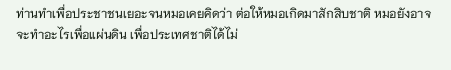ท่านทำเพื่อประชาชนเยอะจนหมอเคยคิดว่า ต่อให้หมอเกิดมาสักสิบชาติ หมอยังอาจจะทำอะไรเพื่อแผ่นดิน เพื่อประเทศชาติได้ไม่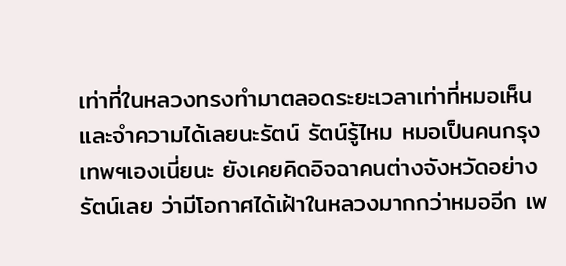เท่าที่ในหลวงทรงทำมาตลอดระยะเวลาเท่าที่หมอเห็น และจำความได้เลยนะรัตน์ รัตน์รู้ไหม หมอเป็นคนกรุงเทพฯเองเนี่ยนะ ยังเคยคิดอิจฉาคนต่างจังหวัดอย่างรัตน์เลย ว่ามีโอกาศได้เฝ้าในหลวงมากกว่าหมออีก เพ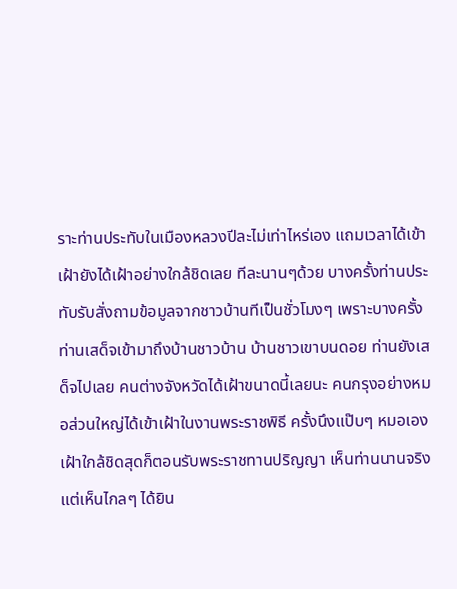ราะท่านประทับในเมืองหลวงปีละไม่เท่าไหร่เอง แถมเวลาได้เข้าเฝ้ายังได้เฝ้าอย่างใกล้ชิดเลย ทีละนานๆด้วย บางครั้งท่านประทับรับสั่งถามข้อมูลจากชาวบ้านทีเป็นชั่วโมงๆ เพราะบางครั้งท่านเสด็จเข้ามาถึงบ้านชาวบ้าน บ้านชาวเขาบนดอย ท่านยังเสด็จไปเลย คนต่างจังหวัดได้เฝ้าขนาดนี้เลยนะ คนกรุงอย่างหมอส่วนใหญ่ได้เข้าเฝ้าในงานพระราชพิธี ครั้งนึงแป๊บๆ หมอเองเฝ้าใกล้ชิดสุดก็ตอนรับพระราชทานปริญญา เห็นท่านนานจริง แต่เห็นไกลๆ ได้ยิน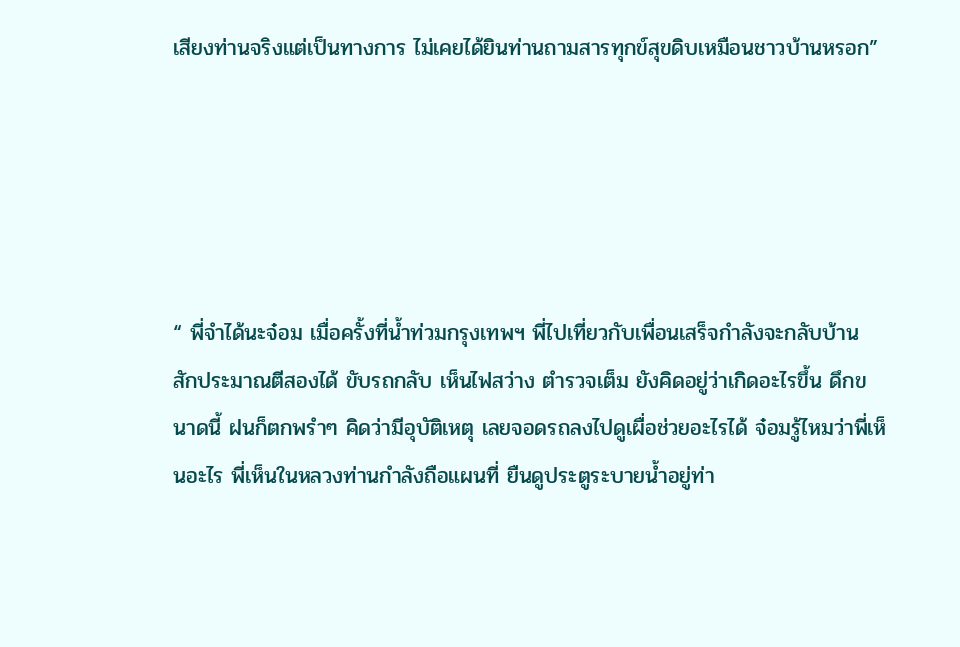เสียงท่านจริงแต่เป็นทางการ ไม่เคยได้ยินท่านถามสารทุกข์สุขดิบเหมือนชาวบ้านหรอก”





“ พี่จำได้นะจ๋อม เมื่อครั้งที่น้ำท่วมกรุงเทพฯ พี่ไปเที่ยวกับเพื่อนเสร็จกำลังจะกลับบ้าน สักประมาณตีสองได้ ขับรถกลับ เห็นไฟสว่าง ตำรวจเต็ม ยังคิดอยู่ว่าเกิดอะไรขึ้น ดึกขนาดนี้ ฝนก็ตกพรำๆ คิดว่ามีอุบัติเหตุ เลยจอดรถลงไปดูเผื่อช่วยอะไรได้ จ๋อมรู้ไหมว่าพี่เห็นอะไร พี่เห็นในหลวงท่านกำลังถือแผนที่ ยืนดูประตูระบายน้ำอยู่ท่า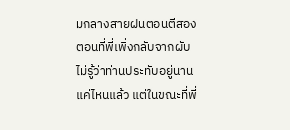มกลางสายฝนตอนตีสอง ตอนที่พี่เพิ่งกลับจากผับ ไม่รู้ว่าท่านประทับอยู่นานแค่ไหนแล้ว แต่ในขณะที่พี่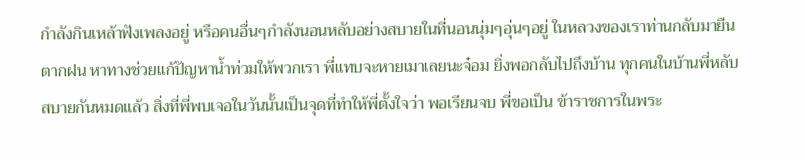กำลังกินเหล้าฟังเพลงอยู่ หรือคนอื่นๆกำลังนอนหลับอย่างสบายในที่นอนนุ่มๆอุ่นๆอยู่ ในหลวงของเราท่านกลับมายืนตากฝน หาทางช่วยแก้ปัญหาน้ำท่วมให้พวกเรา พี่แทบจะหายเมาเลยนะจ๋อม ยิ่งพอกลับไปถึงบ้าน ทุกคนในบ้านพี่หลับสบายกันหมดแล้ว สิ่งที่พี่พบเจอในวันนั้นเป็นจุดที่ทำให้พี่ตั้งใจว่า พอเรียนจบ พี่ขอเป็น ข้าราชการในพระ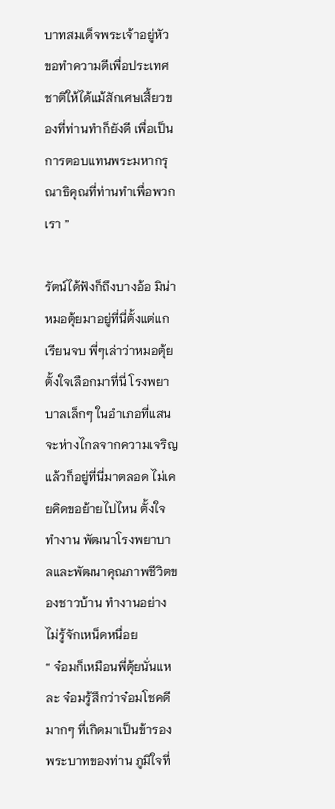บาทสมเด็จพระเจ้าอยู่หัว ขอทำความดีเพื่อประเทศชาติให้ได้แม้สักเศษเสี้ยวของที่ท่านทำก็ยังดี เพื่อเป็นการตอบแทนพระมหากรุณาธิคุณที่ท่านทำเพื่อพวกเรา ”

รัตน์ได้ฟังก็ถึงบางอ้อ มิน่า หมอตุ้ยมาอยู่ที่นี่ตั้งแต่แกเรียนจบ พี่ๆเล่าว่าหมอตุ้ยตั้งใจเลือกมาที่นี่ โรงพยาบาลเล็กๆ ในอำเภอที่แสนจะห่างไกลจากความเจริญ แล้วก็อยู่ที่นี่มาตลอด ไม่เคยคิดขอย้ายไปไหน ตั้งใจทำงาน พัฒนาโรงพยาบาลและพัฒนาคุณภาพชีวิตของชาวบ้าน ทำงานอย่างไม่รู้จักเหน็ดหนื่อย
“ จ๋อมก็เหมือนพี่ตุ้ยนั่นแหละ จ๋อมรู้สึกว่าจ๋อมโชคดีมากๆ ที่เกิดมาเป็นข้ารองพระบาทของท่าน ภูมิใจที่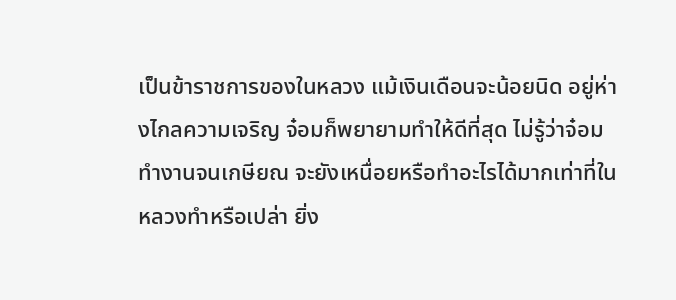เป็นข้าราชการของในหลวง แม้เงินเดือนจะน้อยนิด อยู่ห่างไกลความเจริญ จ๋อมก็พยายามทำให้ดีที่สุด ไม่รู้ว่าจ๋อมทำงานจนเกษียณ จะยังเหนื่อยหรือทำอะไรได้มากเท่าที่ในหลวงทำหรือเปล่า ยิ่ง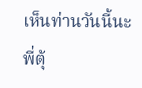เห็นท่านวันนี้นะพี่ตุ้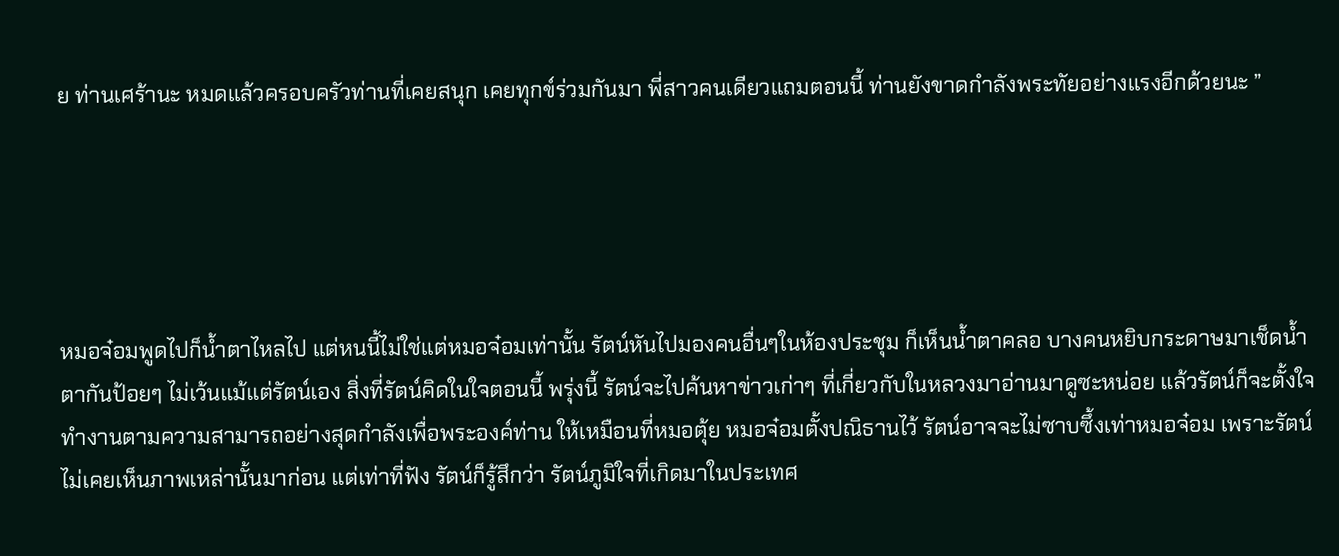ย ท่านเศร้านะ หมดแล้วครอบครัวท่านที่เคยสนุก เคยทุกข์ร่วมกันมา พี่สาวคนเดียวแถมตอนนี้ ท่านยังขาดกำลังพระทัยอย่างแรงอีกด้วยนะ ”





หมอจ๋อมพูดไปก็น้ำตาไหลไป แต่หนนี้ไม่ใช่แต่หมอจ๋อมเท่านั้น รัตน์หันไปมองคนอื่นๆในห้องประชุม ก็เห็นน้ำตาคลอ บางคนหยิบกระดาษมาเช็ดน้ำตากันป้อยๆ ไม่เว้นแม้แต่รัตน์เอง สิ่งที่รัตน์คิดในใจตอนนี้ พรุ่งนี้ รัตน์จะไปค้นหาข่าวเก่าๆ ที่เกี่ยวกับในหลวงมาอ่านมาดูซะหน่อย แล้วรัตน์ก็จะตั้งใจทำงานตามความสามารถอย่างสุดกำลังเพื่อพระองค์ท่าน ให้เหมือนที่หมอตุ้ย หมอจ๋อมตั้งปณิธานไว้ รัตน์อาจจะไม่ซาบซึ้งเท่าหมอจ๋อม เพราะรัตน์ไม่เคยเห็นภาพเหล่านั้นมาก่อน แต่เท่าที่ฟัง รัตน์ก็รู้สึกว่า รัตน์ภูมิใจที่เกิดมาในประเทศ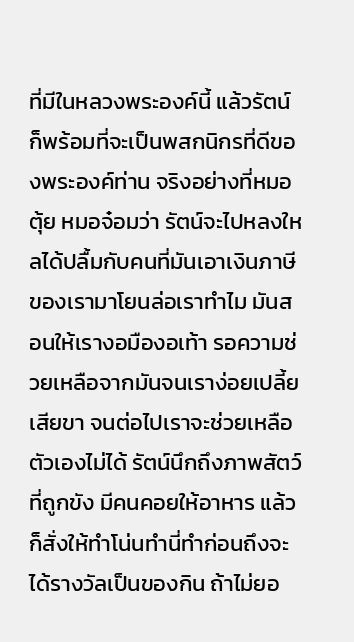ที่มีในหลวงพระองค์นี้ แล้วรัตน์ก็พร้อมที่จะเป็นพสกนิกรที่ดีของพระองค์ท่าน จริงอย่างที่หมอตุ้ย หมอจ๋อมว่า รัตน์จะไปหลงใหลได้ปลื้มกับคนที่มันเอาเงินภาษีของเรามาโยนล่อเราทำไม มันสอนให้เรางอมืองอเท้า รอความช่วยเหลือจากมันจนเราง่อยเปลี้ยเสียขา จนต่อไปเราจะช่วยเหลือตัวเองไม่ได้ รัตน์นึกถึงภาพสัตว์ที่ถูกขัง มีคนคอยให้อาหาร แล้วก็สั่งให้ทำโน่นทำนี่ทำก่อนถึงจะได้รางวัลเป็นของกิน ถ้าไม่ยอ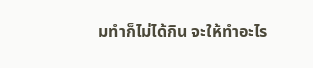มทำก็ไม่ได้กิน จะให้ทำอะไร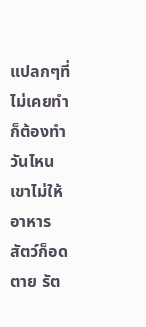แปลกๆที่ไม่เคยทำก็ต้องทำ วันไหนเขาไม่ให้อาหาร สัตว์ก็อดตาย รัต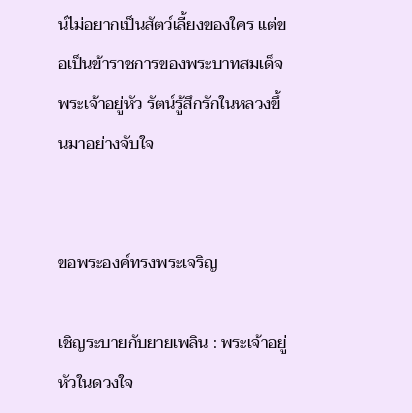น์ไม่อยากเป็นสัตว์เลี้ยงของใคร แต่ขอเป็นข้าราชการของพระบาทสมเด็จพระเจ้าอยู่หัว รัตน์รู้สึกรักในหลวงขึ้นมาอย่างจับใจ


ขอพระองค์ทรงพระเจริญ

เชิญระบายกับยายเพลิน : พระเจ้าอยู่หัวในดวงใจ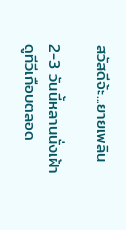สวัสดีจ้ะ...ยายเพลิน

2-3 วันนี้หลานนั่งเฝ้าดูทีวีเกือบตลอด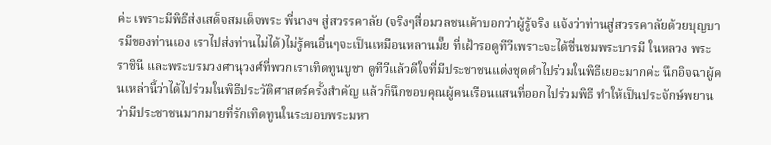ค่ะ เพราะมีพิธีส่งเสด็จสมเด็จพระ พี่นางฯ สู่สวรรคาลัย (จริงๆสื่อมวลชนเค้าบอกว่าผู้รู้จริง แจ้งว่าท่านสู่สวรรคาลัยด้วยบุญบารมีของท่านเอง เราไปส่งท่านไม่ได้)ไม่รู้คนอื่นๆจะเป็นเหมือนหลานมั๊ย ที่เฝ้ารอดูทีวีเพราะจะได้ชื่นชมพระบารมี ในหลวง พระราชินี และพระบรมวงศานุวงศ์ที่พวกเราเทิดทูนบูชา ดูทีวีแล้วดีใจที่มีประชาชนแต่งชุดดำไปร่วมในพิธีเยอะมากค่ะ นึกอิจฉาผู้คนเหล่านี้ว่าได้ไปร่วมในพิธีประวัติศาสตร์ครั้งสำคัญ แล้วก็นึกขอบคุณผู้คนเรือนแสนที่ออกไปร่วมพิธี ทำให้เป็นประจักษ์พยานว่ามีประชาชนมากมายที่รักเทิดทูนในระบอบพระมหา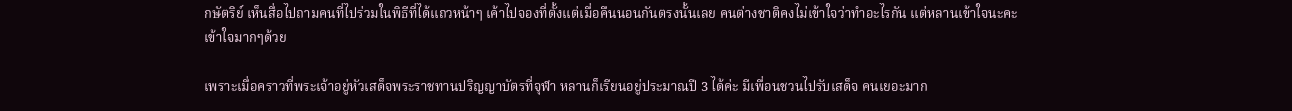กษัตริย์ เห็นสื่อไปถามคนที่ไปร่วมในพิธีที่ได้แถวหน้าๆ เค้าไปจองที่ตั้งแต่เมื่อคืนนอนกันตรงนั้นเลย คนต่างชาติคงไม่เข้าใจว่าทำอะไรกัน แต่หลานเข้าใจนะคะ เข้าใจมากๆด้วย

เพราะเมื่อคราวที่พระเจ้าอยู่หัวเสด็จพระราชทานปริญญาบัตรที่จุฬา หลานก็เรียนอยู่ประมาณปี 3 ได้ค่ะ มีเพื่อนชวนไปรับเสด็จ คนเยอะมาก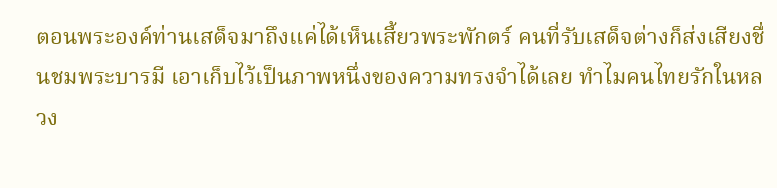ตอนพระองค์ท่านเสด็จมาถึงแค่ได้เห็นเสี้ยวพระพักตร์ คนที่รับเสด็จต่างก็ส่งเสียงชื่นชมพระบารมี เอาเก็บไว้เป็นภาพหนึ่งของความทรงจำได้เลย ทำไมคนไทยรักในหลวง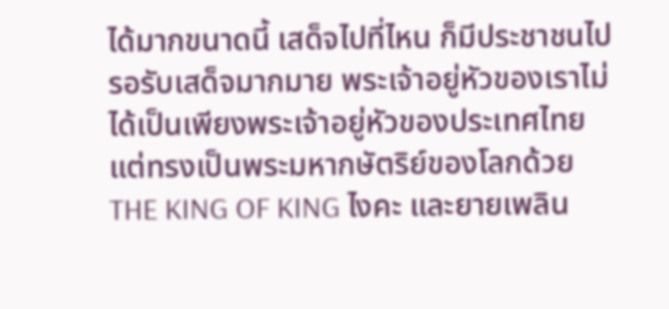ได้มากขนาดนี้ เสด็จไปที่ไหน ก็มีประชาชนไปรอรับเสด็จมากมาย พระเจ้าอยู่หัวของเราไม่ได้เป็นเพียงพระเจ้าอยู่หัวของประเทศไทย แต่ทรงเป็นพระมหากษัตริย์ของโลกด้วย THE KING OF KING ไงคะ และยายเพลิน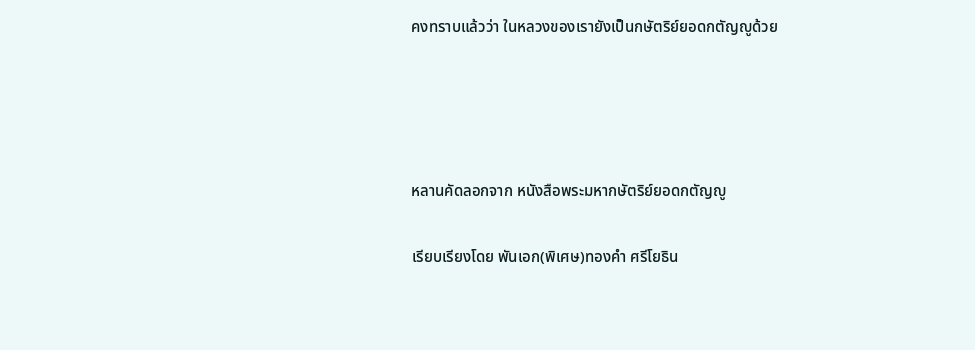คงทราบแล้วว่า ในหลวงของเรายังเป็นกษัตริย์ยอดกตัญญูด้วย




หลานคัดลอกจาก หนังสือพระมหากษัตริย์ยอดกตัญญู

เรียบเรียงโดย พันเอก(พิเศษ)ทองคำ ศรีโยธิน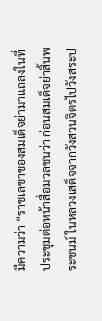มีความว่า “ราชเลขาของสมเด็จย่ามาแถลงในที่ประชุมต่อหน้าสื่อมวลชนว่า ก่อนสมเด็จย่าสิ้นพระชนม์ ในหลวงเสด็จจากวังสวนจิตรไปวังสระป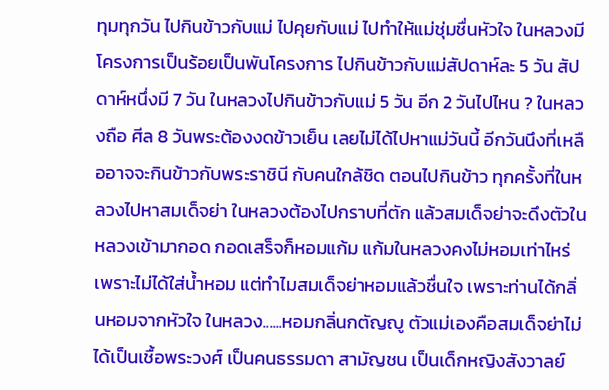ทุมทุกวัน ไปกินข้าวกับแม่ ไปคุยกับแม่ ไปทำให้แม่ชุ่มชื่นหัวใจ ในหลวงมีโครงการเป็นร้อยเป็นพันโครงการ ไปกินข้าวกับแม่สัปดาห์ละ 5 วัน สัปดาห์หนึ่งมี 7 วัน ในหลวงไปกินข้าวกับแม่ 5 วัน อีก 2 วันไปไหน ? ในหลวงถือ ศีล 8 วันพระต้องงดข้าวเย็น เลยไม่ได้ไปหาแม่วันนี้ อีกวันนึงที่เหลืออาจจะกินข้าวกับพระราชินี กับคนใกล้ชิด ตอนไปกินข้าว ทุกครั้งที่ในหลวงไปหาสมเด็จย่า ในหลวงต้องไปกราบที่ตัก แล้วสมเด็จย่าจะดึงตัวในหลวงเข้ามากอด กอดเสร็จก็หอมแก้ม แก้มในหลวงคงไม่หอมเท่าไหร่ เพราะไม่ได้ใส่น้ำหอม แต่ทำไมสมเด็จย่าหอมแล้วชื่นใจ เพราะท่านได้กลิ่นหอมจากหัวใจ ในหลวง......หอมกลิ่นกตัญญู ตัวแม่เองคือสมเด็จย่าไม่ได้เป็นเชื้อพระวงศ์ เป็นคนธรรมดา สามัญชน เป็นเด็กหญิงสังวาลย์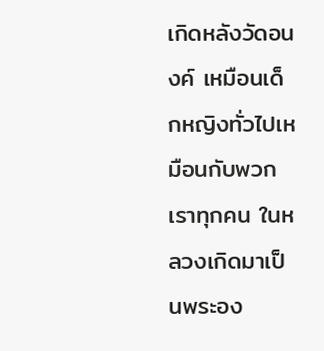เกิดหลังวัดอนงค์ เหมือนเด็กหญิงทั่วไปเหมือนกับพวกเราทุกคน ในหลวงเกิดมาเป็นพระอง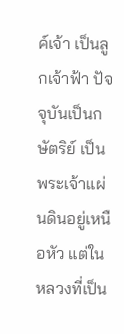ค์เจ้า เป็นลูกเจ้าฟ้า ปัจจุบันเป็นกษัตริย์ เป็นพระเจ้าแผ่นดินอยู่เหนือหัว แต่ในหลวงที่เป็น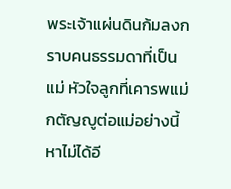พระเจ้าแผ่นดินก้มลงกราบคนธรรมดาที่เป็นแม่ หัวใจลูกที่เคารพแม่ กตัญญูต่อแม่อย่างนี้ หาไม่ได้อี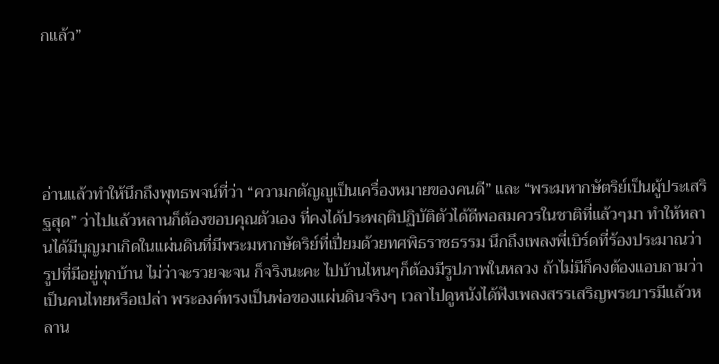กแล้ว”





อ่านแล้วทำให้นึกถึงพุทธพจน์ที่ว่า “ความกตัญญูเป็นเครื่องหมายของคนดี” และ “พระมหากษัตริย์เป็นผู้ประเสริฐสุด” ว่าไปแล้วหลานก็ต้องขอบคุณตัวเอง ที่คงได้ประพฤติปฏิบัติตัวได้ดีพอสมควรในชาติที่แล้วๆมา ทำให้หลานได้มีบุญมาเกิดในแผ่นดินที่มีพระมหากษัตริย์ที่เปี่ยมด้วยทศพิธราชธรรม นึกถึงเพลงพี่เบิร์ดที่ร้องประมาณว่า รูปที่มีอยู่ทุกบ้าน ไม่ว่าจะรวยจะจน ก็จริงนะคะ ไปบ้านไหนๆก็ต้องมีรูปภาพในหลวง ถ้าไม่มีก็คงต้องแอบถามว่า เป็นคนไทยหรือเปล่า พระองค์ทรงเป็นพ่อของแผ่นดินจริงๆ เวลาไปดูหนังได้ฟังเพลงสรรเสริญพระบารมีแล้วหลาน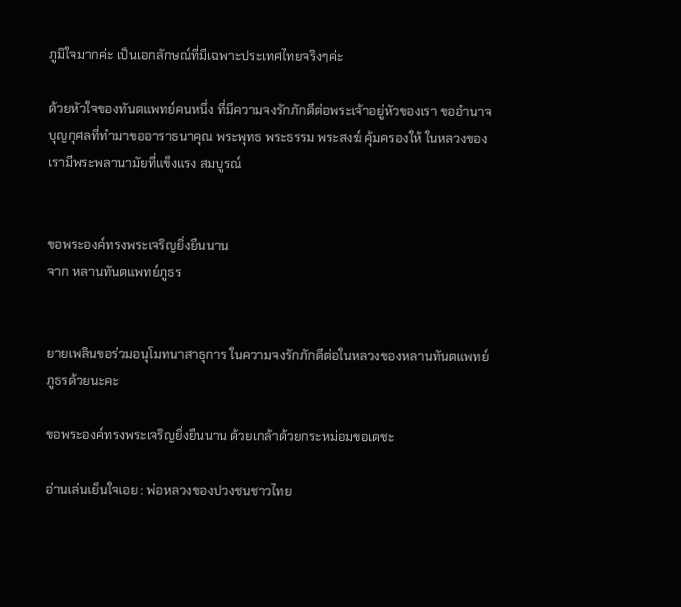ภูมิใจมากค่ะ เป็นเอกลักษณ์ที่มีเฉพาะประเทศไทยจริงๆค่ะ

ด้วยหัวใจของทันตแพทย์คนหนึ่ง ที่มีความจงรักภักดีต่อพระเจ้าอยู่หัวของเรา ขออำนาจบุญกุศลที่ทำมาขออาราธนาคุณ พระพุทธ พระธรรม พระสงฆ์ คุ้มครองให้ ในหลวงของเรามีพระพลานามัยที่แข็งแรง สมบูรณ์


ขอพระองค์ทรงพระเจริญยิ่งยืนนาน
จาก หลานทันตแพทย์ภูธร


ยายเพลินขอร่วมอนุโมทนาสาธุการ ในความจงรักภักดีต่อในหลวงของหลานทันตแพทย์ภูธรด้วยนะคะ

ขอพระองค์ทรงพระเจริญยิ่งยืนนาน ด้วยเกล้าด้วยกระหม่อมขอเดชะ

อ่านเล่นเย็นใจเอย : พ่อหลวงของปวงชนชาวไทย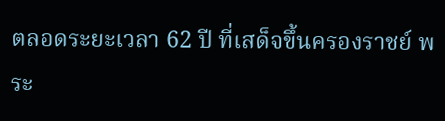ตลอดระยะเวลา 62 ปี ที่เสด็จขึ้นครองราชย์ พระ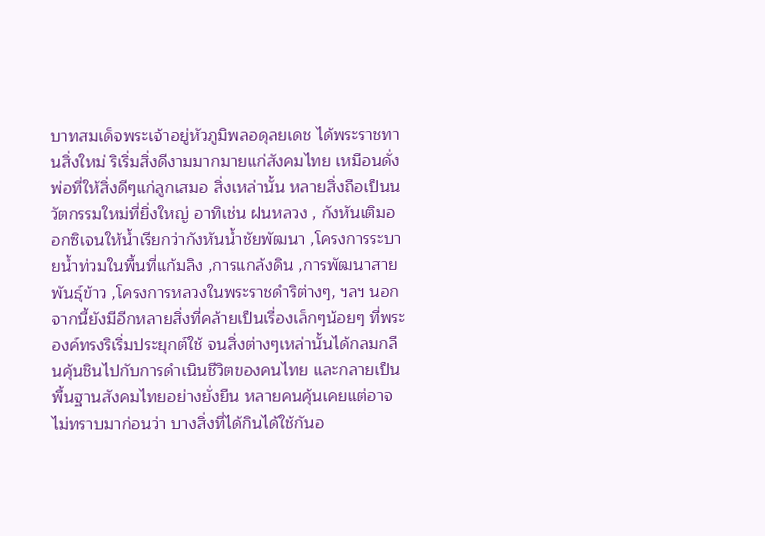บาทสมเด็จพระเจ้าอยู่หัวภูมิพลอดุลยเดช ได้พระราชทานสิ่งใหม่ ริเริ่มสิ่งดีงามมากมายแก่สังคมไทย เหมือนดั่งพ่อที่ให้สิ่งดีๆแก่ลูกเสมอ สิ่งเหล่านั้น หลายสิ่งถือเป็นนวัตกรรมใหม่ที่ยิ่งใหญ่ อาทิเช่น ฝนหลวง , กังหันเติมออกซิเจนให้น้ำเรียกว่ากังหันน้ำชัยพัฒนา ,โครงการระบายน้ำท่วมในพื้นที่แก้มลิง ,การแกล้งดิน ,การพัฒนาสายพันธุ์ข้าว ,โครงการหลวงในพระราชดำริต่างๆ, ฯลฯ นอกจากนี้ยังมีอีกหลายสิ่งที่คล้ายเป็นเรื่องเล็กๆน้อยๆ ที่พระองค์ทรงริเริ่มประยุกต์ใช้ จนสิ่งต่างๆเหล่านั้นได้กลมกลืนคุ้นชินไปกับการดำเนินชีวิตของคนไทย และกลายเป็นพื้นฐานสังคมไทยอย่างยั่งยืน หลายคนคุ้นเคยแต่อาจไม่ทราบมาก่อนว่า บางสิ่งที่ได้กินได้ใช้กันอ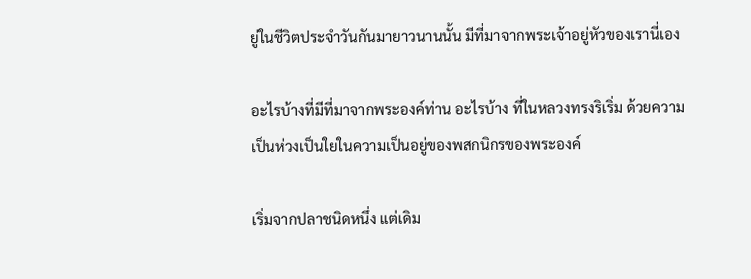ยู่ในชีวิตประจำวันกันมายาวนานนั้น มีที่มาจากพระเจ้าอยู่หัวของเรานี่เอง

อะไรบ้างที่มีที่มาจากพระองค์ท่าน อะไรบ้าง ที่ในหลวงทรงริเริ่ม ด้วยความเป็นห่วงเป็นใยในความเป็นอยู่ของพสกนิกรของพระองค์

เริ่มจากปลาชนิดหนึ่ง แต่เดิม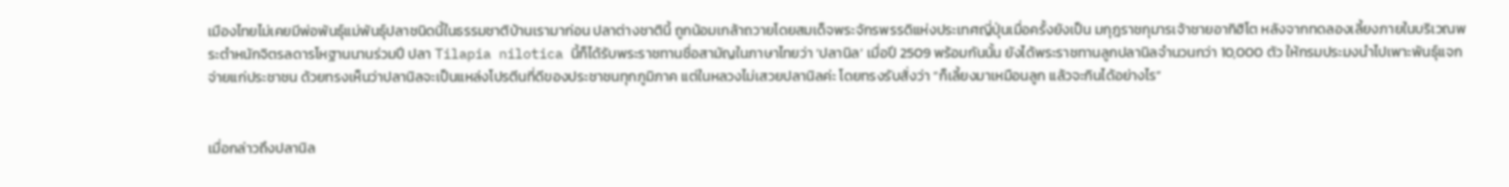เมืองไทยไม่เคยมีพ่อพันธุ์แม่พันธุ์ปลาชนิดนี้ในธรรมชาติบ้านเรามาก่อน ปลาต่างชาตินี้ ถูกน้อมเกล้าถวายโดยสมเด็จพระจักรพรรดิแห่งประเทศญี่ปุ่นเมื่อครั้งยังเป็น มกุฎราชกุมารเจ้าชายอากิฮิโต หลังจากทดลองเลี้ยงภายในบริเวณพระตำหนักจิตรลดารโหฐานนานร่วมปี ปลา Tilapia nilotica นี้ก็ได้รับพระราชทานชื่อสามัญในภาษาไทยว่า ‘ปลานิล’ เมื่อปี 2509 พร้อมกันนั้น ยังได้พระราชทานลูกปลานิลจำนวนกว่า 10,000 ตัว ให้กรมประมงนำไปเพาะพันธุ์แจกจ่ายแก่ประชาชน ด้วยทรงเห็นว่าปลานิลจะเป็นแหล่งโปรตีนที่ดีของประชาชนทุกภูมิภาค แต่ในหลวงไม่เสวยปลานิลค่ะ โดยทรงรับสั่งว่า “ก็เลี้ยงมาเหมือนลูก แล้วจะกินได้อย่างไร”


เมื่อกล่าวถึงปลานิล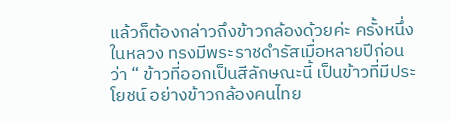แล้วก็ต้องกล่าวถึงข้าวกล้องด้วยค่ะ ครั้งหนึ่งในหลวง ทรงมีพระราชดำรัสเมื่อหลายปีก่อนว่า “ ข้าวที่ออกเป็นสีลักษณะนี้ เป็นข้าวที่มีประโยชน์ อย่างข้าวกล้องคนไทย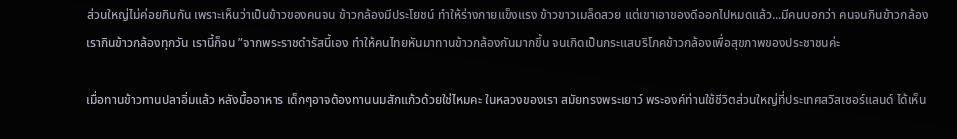ส่วนใหญ่ไม่ค่อยกินกัน เพราะเห็นว่าเป็นข้าวของคนจน ข้าวกล้องมีประโยชน์ ทำให้ร่างกายแข็งแรง ข้าวขาวเมล็ดสวย แต่เขาเอาของดีออกไปหมดแล้ว...มีคนบอกว่า คนจนกินข้าวกล้อง เรากินข้าวกล้องทุกวัน เรานี้ก็จน ”จากพระราชดำรัสนี้เอง ทำให้คนไทยหันมาทานข้าวกล้องกันมากขึ้น จนเกิดเป็นกระแสบริโภคข้าวกล้องเพื่อสุขภาพของประชาชนค่ะ

เมื่อทานข้าวทานปลาอิ่มแล้ว หลังมื้ออาหาร เด็กๆอาจต้องทานนมสักแก้วด้วยใช่ไหมคะ ในหลวงของเรา สมัยทรงพระเยาว์ พระองค์ท่านใช้ชีวิตส่วนใหญ่ที่ประเทศสวิสเซอร์แลนด์ ได้เห็น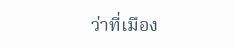ว่าที่เมือง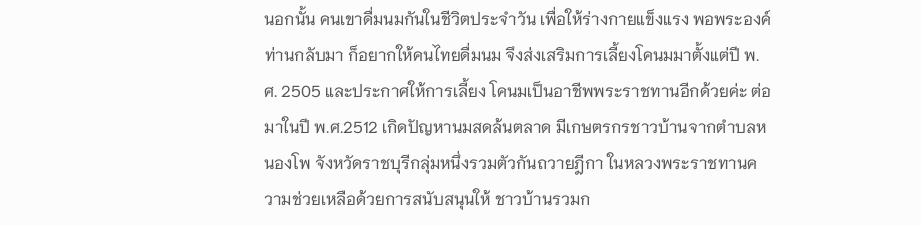นอกนั้น คนเขาดื่มนมกันในชีวิตประจำวัน เพื่อให้ร่างกายแข็งแรง พอพระองค์ท่านกลับมา ก็อยากให้คนไทยดื่มนม จึงส่งเสริมการเลี้ยงโคนมมาตั้งแต่ปี พ.ศ. 2505 และประกาศให้การเลี้ยง โคนมเป็นอาชีพพระราชทานอีกด้วยค่ะ ต่อมาในปี พ.ศ.2512 เกิดปัญหานมสดล้นตลาด มีเกษตรกรชาวบ้านจากตำบลหนองโพ จังหวัดราชบุรีกลุ่มหนึ่งรวมตัวกันถวายฎีกา ในหลวงพระราชทานความช่วยเหลือด้วยการสนับสนุนให้ ชาวบ้านรวมก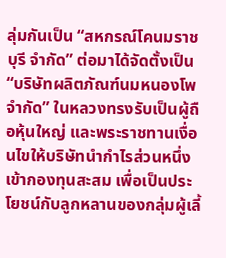ลุ่มกันเป็น “สหกรณ์โคนมราชบุรี จำกัด” ต่อมาได้จัดตั้งเป็น “บริษัทผลิตภัณฑ์นมหนองโพ จำกัด” ในหลวงทรงรับเป็นผู้ถือหุ้นใหญ่ และพระราชทานเงื่อนไขให้บริษัทนำกำไรส่วนหนึ่งเข้ากองทุนสะสม เพื่อเป็นประโยชน์กับลูกหลานของกลุ่มผู้เลี้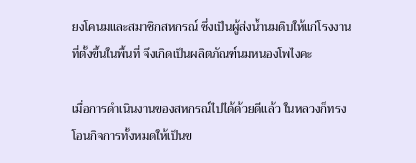ยงโคนมและสมาชิกสหกรณ์ ซึ่งเป็นผู้ส่งน้ำนมดิบให้แก่โรงงานที่ตั้งขึ้นในพื้นที่ จึงเกิดเป็นผลิตภัณฑ์นมหนองโพไงคะ

เมื่อการดำเนินงานของสหกรณ์ไปได้ด้วยดีแล้ว ในหลวงก็ทรงโอนกิจการทั้งหมดให้เป็นข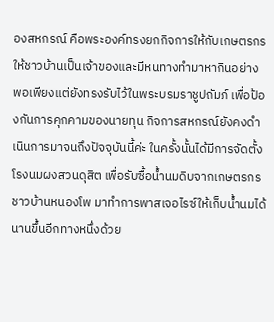องสหกรณ์ คือพระองค์ทรงยกกิจการให้กับเกษตรกร ให้ชาวบ้านเป็นเจ้าของและมีหนทางทำมาหากินอย่าง พอเพียงแต่ยังทรงรับไว้ในพระบรมราชูปถัมภ์ เพื่อป้องกันการคุกคามของนายทุน กิจการสหกรณ์ยังคงดำเนินการมาจนถึงปัจจุบันนี้ค่ะ ในครั้งนั้นได้มีการจัดตั้งโรงนมผงสวนดุสิต เพื่อรับซื้อน้ำนมดิบจากเกษตรกรชาวบ้านหนองโพ มาทำการพาสเจอไรซ์ให้เก็บน้ำนมได้นานขึ้นอีกทางหนึ่งด้วย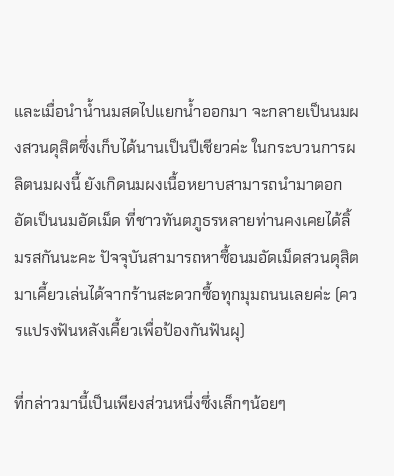และเมื่อนำน้ำนมสดไปแยกน้ำออกมา จะกลายเป็นนมผงสวนดุสิตซึ่งเก็บได้นานเป็นปีเชียวค่ะ ในกระบวนการผลิตนมผงนี้ ยังเกิดนมผงเนื้อหยาบสามารถนำมาตอกอัดเป็นนมอัดเม็ด ที่ชาวทันตภูธรหลายท่านคงเคยได้ลิ้มรสกันนะคะ ปัจจุบันสามารถหาซื้อนมอัดเม็ดสวนดุสิต มาเคี้ยวเล่นได้จากร้านสะดวกซื้อทุกมุมถนนเลยค่ะ (ควรแปรงฟันหลังเคี้ยวเพื่อป้องกันฟันผุ)

ที่กล่าวมานี้เป็นเพียงส่วนหนึ่งซึ่งเล็กๆน้อยๆ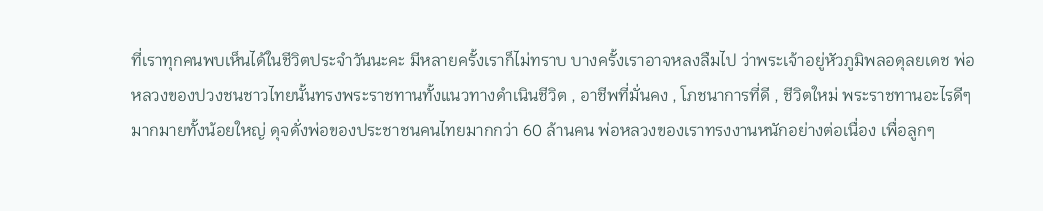ที่เราทุกคนพบเห็นได้ในชีวิตประจำวันนะคะ มีหลายครั้งเราก็ไม่ทราบ บางครั้งเราอาจหลงลืมไป ว่าพระเจ้าอยู่หัวภูมิพลอดุลยเดช พ่อหลวงของปวงชนชาวไทยนั้นทรงพระราชทานทั้งแนวทางดำเนินชีวิต , อาชีพที่มั่นคง , โภชนาการที่ดี , ชีวิตใหม่ พระราชทานอะไรดีๆมากมายทั้งน้อยใหญ่ ดุจดั่งพ่อของประชาชนคนไทยมากกว่า 60 ล้านคน พ่อหลวงของเราทรงงานหนักอย่างต่อเนื่อง เพื่อลูกๆ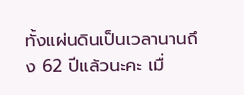ทั้งแผ่นดินเป็นเวลานานถึง 62 ปีแล้วนะคะ เมื่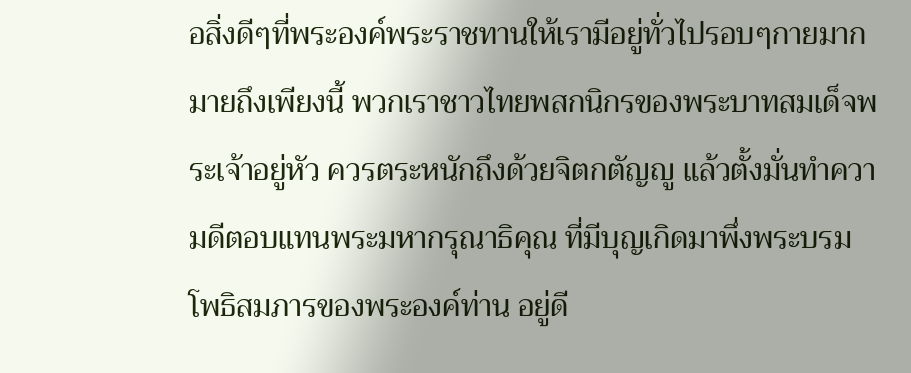อสิ่งดีๆที่พระองค์พระราชทานให้เรามีอยู่ทั่วไปรอบๆกายมากมายถึงเพียงนี้ พวกเราชาวไทยพสกนิกรของพระบาทสมเด็จพระเจ้าอยู่หัว ควรตระหนักถึงด้วยจิตกตัญญู แล้วตั้งมั่นทำความดีตอบแทนพระมหากรุณาธิคุณ ที่มีบุญเกิดมาพึ่งพระบรมโพธิสมภารของพระองค์ท่าน อยู่ดี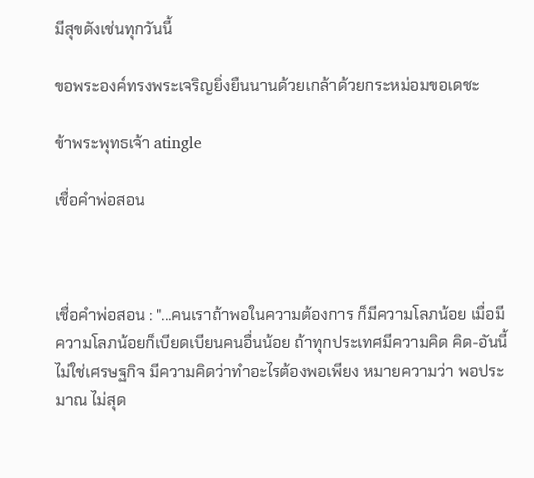มีสุขดังเช่นทุกวันนี้

ขอพระองค์ทรงพระเจริญยิ่งยืนนานด้วยเกล้าด้วยกระหม่อมขอเดชะ

ข้าพระพุทธเจ้า atingle

เชื่อคำพ่อสอน



เชื่อคำพ่อสอน : "...คนเราถ้าพอในความต้องการ ก็มีความโลภน้อย เมื่อมีความโลภน้อยก็เบียดเบียนคนอื่นน้อย ถ้าทุกประเทศมีความคิด คิด-อันนี้ไม่ใช่เศรษฐกิจ มีความคิดว่าทำอะไรต้องพอเพียง หมายความว่า พอประมาณ ไม่สุด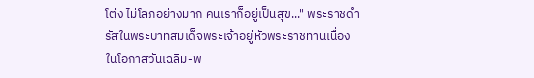โต่ง ไม่โลภอย่างมาก คนเราก็อยู่เป็นสุข..." พระราชดำรัสในพระบาทสมเด็จพระเจ้าอยู่หัวพระราชทานเนื่องในโอกาสวันเฉลิม-พ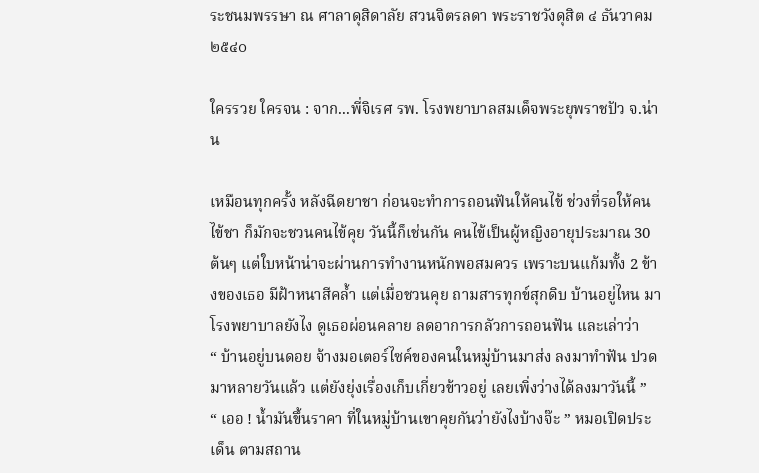ระชนมพรรษา ณ ศาลาดุสิดาลัย สวนจิตรลดา พระราชวังดุสิต ๔ ธันวาคม ๒๕๔๐

ใครรวย ใครจน : จาก...พี่จิเรศ รพ. โรงพยาบาลสมเด็จพระยุพราชปัว จ.น่าน

เหมือนทุกครั้ง หลังฉีดยาชา ก่อนจะทำการถอนฟันให้คนไข้ ช่วงที่รอให้คนไข้ชา ก็มักจะชวนคนไข้คุย วันนี้ก็เช่นกัน คนไข้เป็นผู้หญิงอายุประมาณ 30 ต้นๆ แต่ใบหน้าน่าจะผ่านการทำงานหนักพอสมควร เพราะบนแก้มทั้ง 2 ข้างของเธอ มีฝ้าหนาสีคล้ำ แต่เมื่อชวนคุย ถามสารทุกข์สุกดิบ บ้านอยู่ไหน มาโรงพยาบาลยังไง ดูเธอผ่อนคลาย ลดอาการกลัวการถอนฟัน และเล่าว่า
“ บ้านอยู่บนดอย จ้างมอเตอร์ไซค์ของคนในหมู่บ้านมาส่ง ลงมาทำฟัน ปวดมาหลายวันแล้ว แต่ยังยุ่งเรื่องเก็บเกี่ยวข้าวอยู่ เลยเพิ่งว่างได้ลงมาวันนี้ ”
“ เออ ! น้ำมันขึ้นราคา ที่ในหมู่บ้านเขาคุยกันว่ายังไงบ้างจ๊ะ ” หมอเปิดประเด็น ตามสถาน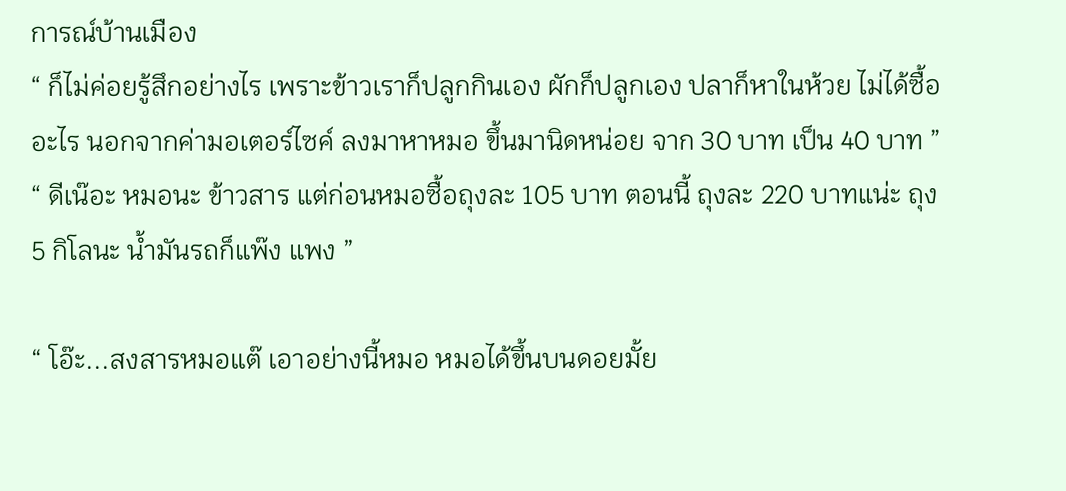การณ์บ้านเมือง
“ ก็ไม่ค่อยรู้สึกอย่างไร เพราะข้าวเราก็ปลูกกินเอง ผักก็ปลูกเอง ปลาก็หาในห้วย ไม่ได้ซื้ออะไร นอกจากค่ามอเตอร์ไซค์ ลงมาหาหมอ ขึ้นมานิดหน่อย จาก 30 บาท เป็น 40 บาท ”
“ ดีเน๊อะ หมอนะ ข้าวสาร แต่ก่อนหมอซื้อถุงละ 105 บาท ตอนนี้ ถุงละ 220 บาทแน่ะ ถุง 5 กิโลนะ น้ำมันรถก็แพ๊ง แพง ”

“ โอ๊ะ...สงสารหมอแต๊ เอาอย่างนี้หมอ หมอได้ขึ้นบนดอยมั้ย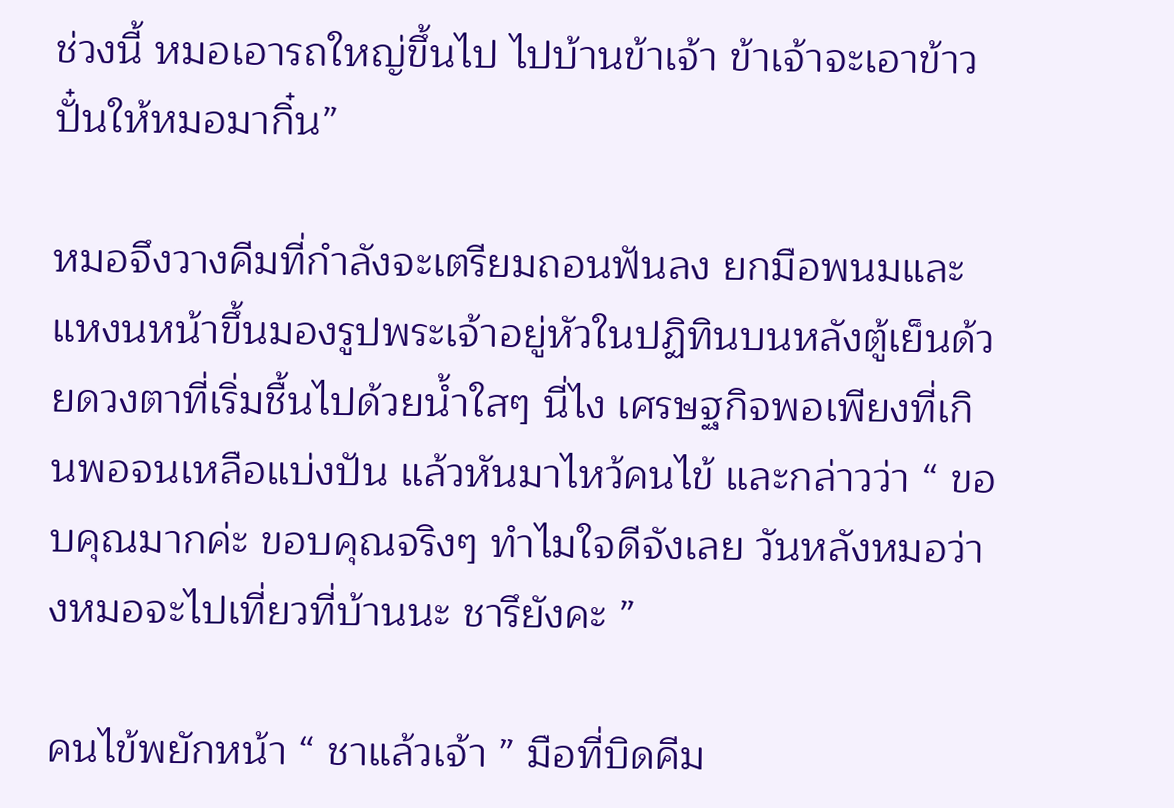ช่วงนี้ หมอเอารถใหญ่ขึ้นไป ไปบ้านข้าเจ้า ข้าเจ้าจะเอาข้าวปั๋นให้หมอมากิ๋น”

หมอจึงวางคีมที่กำลังจะเตรียมถอนฟันลง ยกมือพนมและแหงนหน้าขึ้นมองรูปพระเจ้าอยู่หัวในปฏิทินบนหลังตู้เย็นด้วยดวงตาที่เริ่มชื้นไปด้วยน้ำใสๆ นี่ไง เศรษฐกิจพอเพียงที่เกินพอจนเหลือแบ่งปัน แล้วหันมาไหว้คนไข้ และกล่าวว่า “ ขอบคุณมากค่ะ ขอบคุณจริงๆ ทำไมใจดีจังเลย วันหลังหมอว่างหมอจะไปเที่ยวที่บ้านนะ ชารึยังคะ ”

คนไข้พยักหน้า “ ชาแล้วเจ้า ” มือที่บิดคีม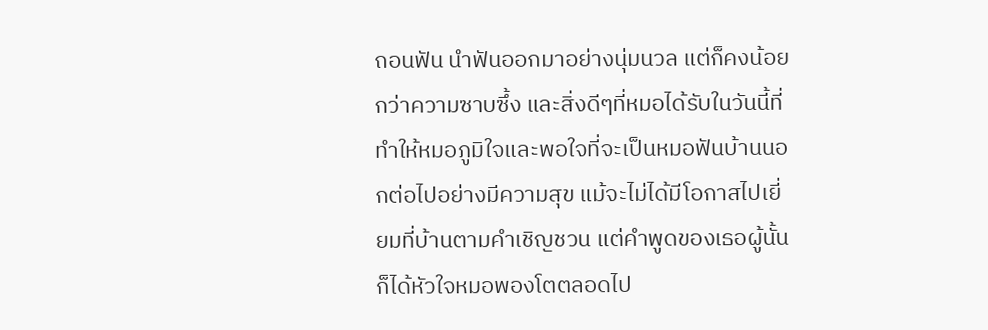ถอนฟัน นำฟันออกมาอย่างนุ่มนวล แต่ก็คงน้อยกว่าความซาบซึ้ง และสิ่งดีๆที่หมอได้รับในวันนี้ที่ทำให้หมอภูมิใจและพอใจที่จะเป็นหมอฟันบ้านนอกต่อไปอย่างมีความสุข แม้จะไม่ได้มีโอกาสไปเยี่ยมที่บ้านตามคำเชิญชวน แต่คำพูดของเธอผู้นั้นก็ได้หัวใจหมอพองโตตลอดไป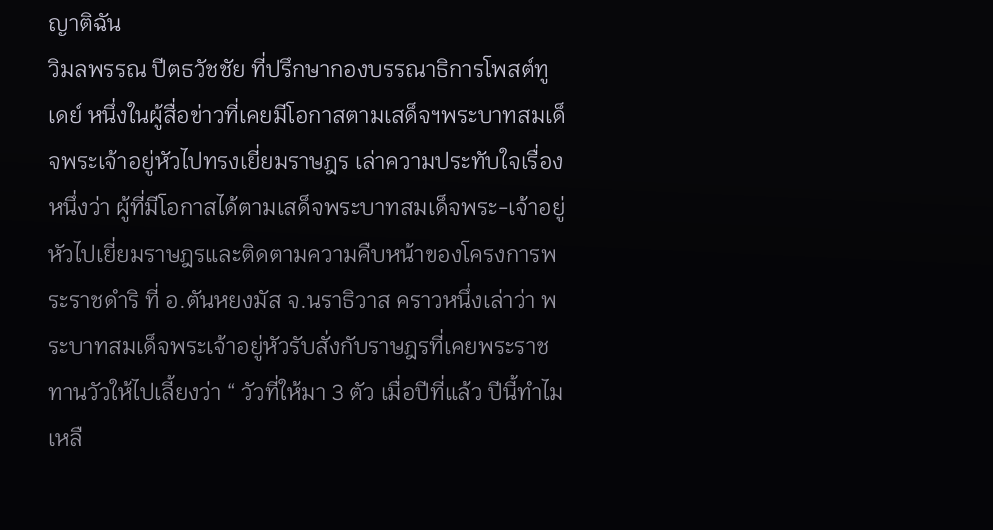ญาติฉัน
วิมลพรรณ ปีตธวัชชัย ที่ปรึกษากองบรรณาธิการโพสต์ทูเดย์ หนึ่งในผู้สื่อข่าวที่เคยมีโอกาสตามเสด็จฯพระบาทสมเด็จพระเจ้าอยู่หัวไปทรงเยี่ยมราษฎร เล่าความประทับใจเรื่องหนึ่งว่า ผู้ที่มีโอกาสได้ตามเสด็จพระบาทสมเด็จพระ-เจ้าอยู่หัวไปเยี่ยมราษฎรและติดตามความคืบหน้าของโครงการพระราชดำริ ที่ อ.ตันหยงมัส จ.นราธิวาส คราวหนึ่งเล่าว่า พระบาทสมเด็จพระเจ้าอยู่หัวรับสั่งกับราษฎรที่เคยพระราชทานวัวให้ไปเลี้ยงว่า “ วัวที่ให้มา 3 ตัว เมื่อปีที่แล้ว ปีนี้ทำไมเหลื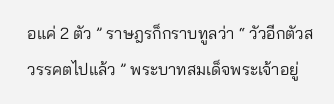อแค่ 2 ตัว ” ราษฎรก็กราบทูลว่า “ วัวอีกตัวสวรรคตไปแล้ว ” พระบาทสมเด็จพระเจ้าอยู่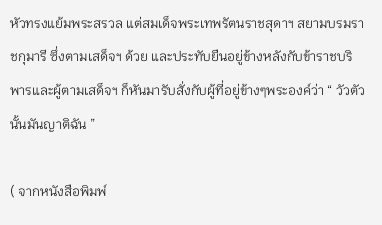หัวทรงแย้มพระสรวล แต่สมเด็จพระเทพรัตนราชสุดาฯ สยามบรมราชกุมารี ซึ่งตามเสด็จฯ ด้วย และประทับยืนอยู่ข้างหลังกับข้าราชบริพารและผู้ตามเสด็จฯ ก็หันมารับสั่งกับผู้ที่อยู่ข้างๆพระองค์ว่า “ วัวตัวนั้นมันญาติฉัน ”

( จากหนังสือพิมพ์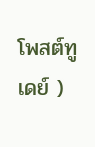โพสต์ทูเดย์ )